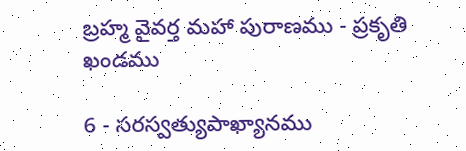బ్రహ్మ వైవర్త మహా పురాణము - ప్రకృతి ఖండము

6 - సరస్వత్యుపాఖ్యానము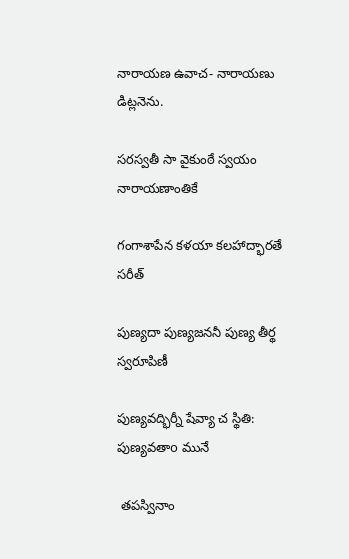నారాయణ ఉవాచ- నారాయణు డిట్లనెను.

సరస్వతీ సా వైకుంఠే స్వయం నారాయణాంతికే

గంగాశాపేన కళయా కలహాద్భారతే సరీత్

పుణ్యదా పుణ్యజననీ పుణ్య తీర్థ స్వరూపిణీ

పుణ్యవద్భిర్నీ షేవ్యా చ స్థితి: పుణ్యవతాo మునే

 తపస్వినాం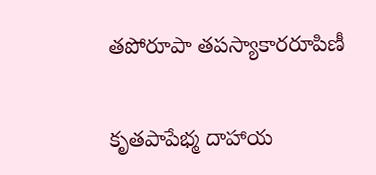తపోరూపా తపస్యాకారరూపిణీ

కృతపాపేభ్మ దాహాయ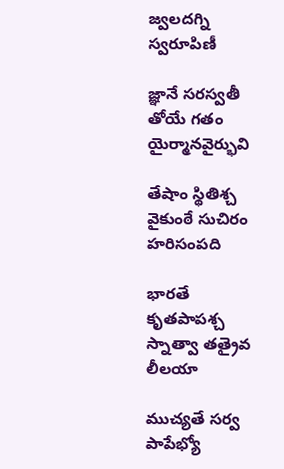జ్వలదగ్ని స్వరూపిణీ

జ్ఞానే సరస్వతీ తోయే గతం యైర్మానవైర్భువి

తేషాం స్థితిశ్చ వైకుంఠే సుచిరం హరిసంపది

భారతే కృతపాపశ్చ స్నాత్వా తత్రైవ లీలయా

ముచ్యతే సర్వ పాపేభ్యో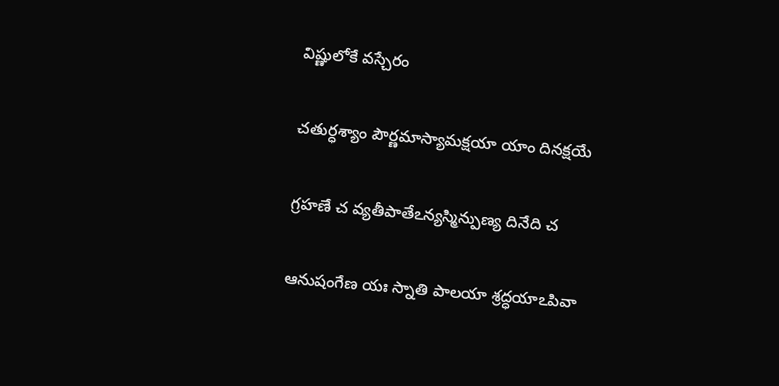విష్ణులోకే వస్చేరం

చతుర్ధశ్యాం పౌర్ణమాస్యామక్షయా యాం దినక్షయే

గ్రహణే చ వ్యతీపాతేఽన్యస్మిన్పుణ్య దినేది చ

ఆనుషంగేణ యః స్నాతి పాలయా శ్రద్ధయాఽపివా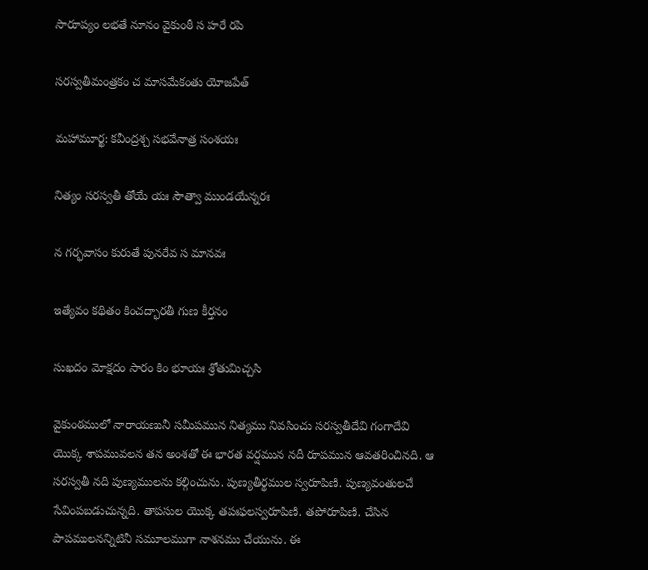సారూప్యం లభతే నూనం వైకుంఠీ స హరే రపి

సరస్వతీమంత్రకం చ మాసమేకంతు యోజపేత్

మహామూర్ఖ: కవీంద్రశ్చ సభవేనాత్ర సంశయః

నిత్యం సరస్వతీ తోయే యః సౌత్వా ముండయేన్నరః

న గర్భవాసం కురుతే పునరేవ స మానవః

ఇత్యేవం కథితం కించద్భారతీ గుణ కీర్తనం

సుఖదం మోక్షదం సారం కిం భూయః శ్రోతుమిచ్చసి

వైకుంఠములో నారాయణునీ సమీపమున నిత్యము నివసించు సరస్వతీదేవి గంగాదేవి యొక్క శాపమువలన తన అంశతో ఈ భారత వర్షమున నదీ రూపమున ఆవతరించినది. ఆ సరస్వతీ నది పుణ్యములను కల్గించును. పుణ్యతీర్థముల స్వరూపిణి. పుణ్యవంతులచే సేవింపబడుచున్నది. తాపసుల యొక్క తపఃఫలస్వరూపిణి. తపోరూపిణి. చేసిన పాపములనన్నిటినీ సమూలముగా నాశనము చేయును. ఈ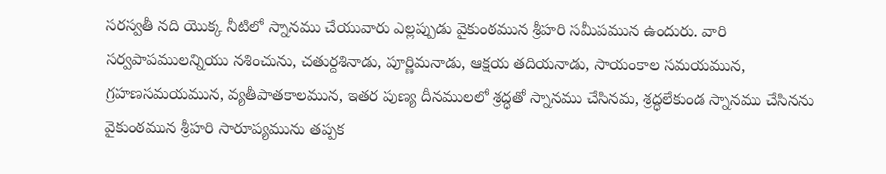సరస్వతీ నది యొక్క నీటిలో స్నానము చేయువారు ఎల్లప్పుడు వైకుంఠమున శ్రీహరి సమీపమున ఉందురు. వారి సర్వపాపములన్నియు నశించును, చతుర్దశినాడు, పూర్ణిమనాడు, ఆక్షయ తదియనాడు, సాయంకాల సమయమున, గ్రహణసమయమున, వ్యతీపాతకాలమున, ఇతర పుణ్య దీనములలో శ్రద్ధతో స్నానము చేసినమ, శ్రద్ధలేకుండ స్నానము చేసినను వైకుంఠమున శ్రీహరి సారూప్యమును తప్పక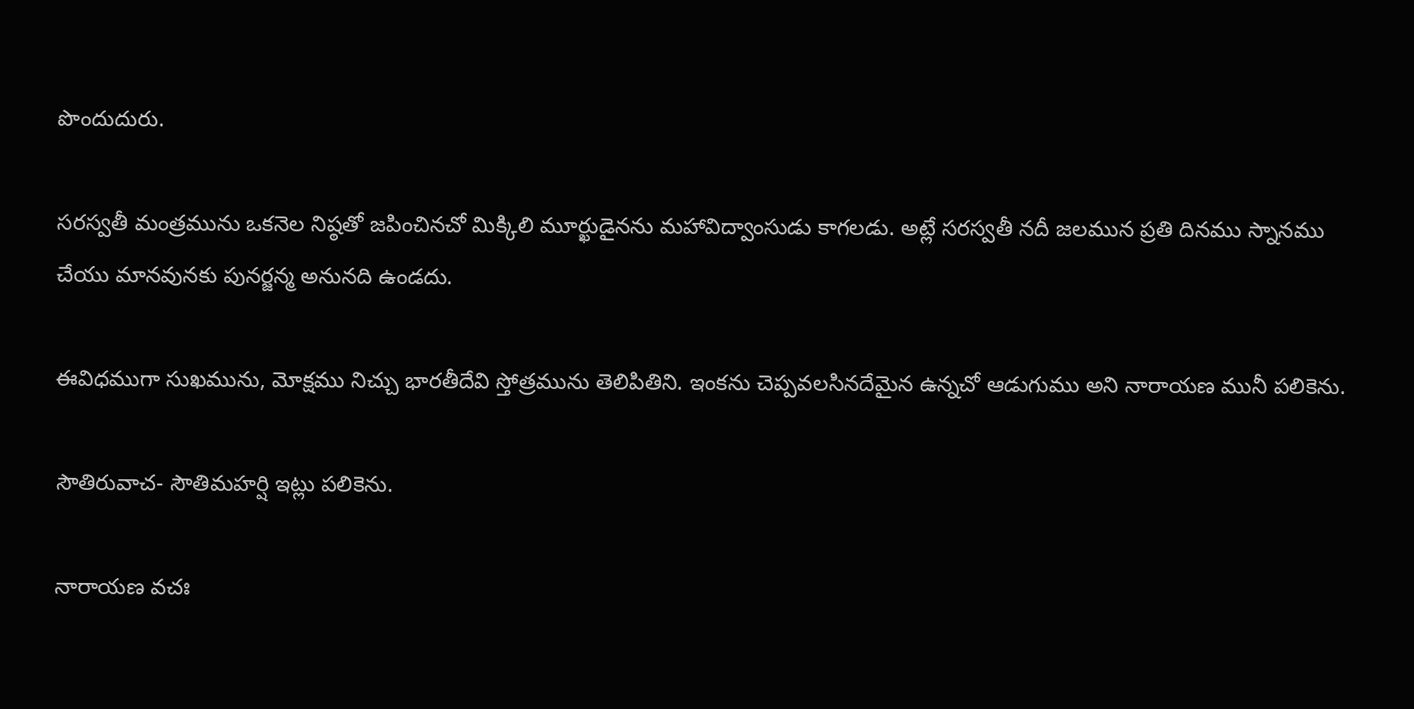పొందుదురు.

సరస్వతీ మంత్రమును ఒకనెల నిష్ఠతో జపించినచో మిక్కిలి మూర్ఖుడైనను మహావిద్వాంసుడు కాగలడు. అట్లే సరస్వతీ నదీ జలమున ప్రతి దినము స్నానము చేయు మానవునకు పునర్జన్మ అనునది ఉండదు.

ఈవిధముగా సుఖమును, మోక్షము నిచ్చు భారతీదేవి స్తోత్రమును తెలిపితిని. ఇంకను చెప్పవలసినదేమైన ఉన్నచో ఆడుగుము అని నారాయణ మునీ పలికెను.

సౌతిరువాచ- సౌతిమహర్షి ఇట్లు పలికెను.

నారాయణ వచః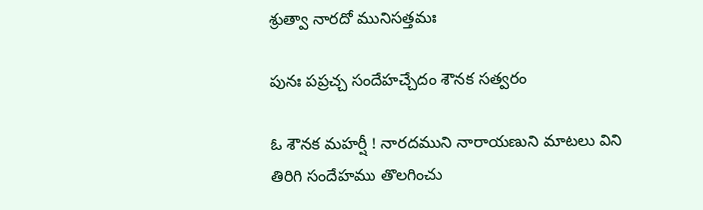శ్రుత్వా నారదో మునిసత్తమః

పునః పప్రచ్చ సందేహచ్చేదం శౌనక సత్వరం

ఓ శౌనక మహర్షీ ! నారదముని నారాయణుని మాటలు విని తిరిగి సందేహము తొలగించు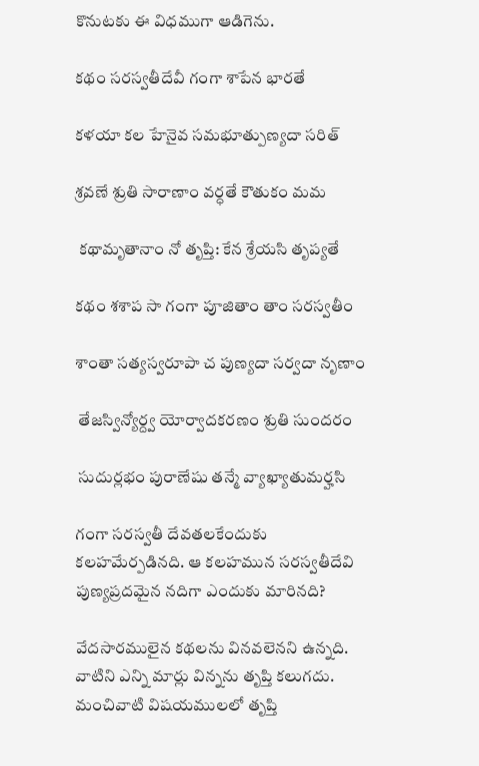కొనుటకు ఈ విధముగా ఆడిగెను.

కథం సరస్వతీదేవీ గంగా శాపేన భారతే

కళయా కల హేనైవ సమభూత్పుణ్యదా సరిత్

శ్రవణే శ్రుతి సారాణాం వర్ధతే కౌతుకం మమ

 కథామృతానాం నో తృప్తి: కేన శ్రేయసి తృప్యతే

కథం శశాప సా గంగా పూజితాం తాం సరస్వతీం

శాంతా సత్యస్వరూపా చ పుణ్యదా సర్వదా నృణాం

 తేజస్విన్యోర్ద్వ యోర్వాదకరణం శ్రుతి సుందరం

 సుదుర్లభం పురాణేషు తన్మే వ్యాఖ్యాతుమర్హసి

గంగా సరస్వతీ దేవతలకేందుకు కలహమేర్పడినది. ఆ కలహమున సరస్వతీదేవి పుణ్యప్రదమైన నదిగా ఎందుకు మారినది?

వేదసారములైన కథలను వినవలెనని ఉన్నది. వాటిని ఎన్ని మార్లు విన్నను తృప్తి కలుగదు. మంచివాటి విషయములలో తృప్తి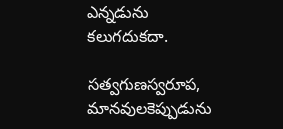ఎన్నడును కలుగదుకదా.

సత్వగుణస్వరూప, మానవులకెప్పుడును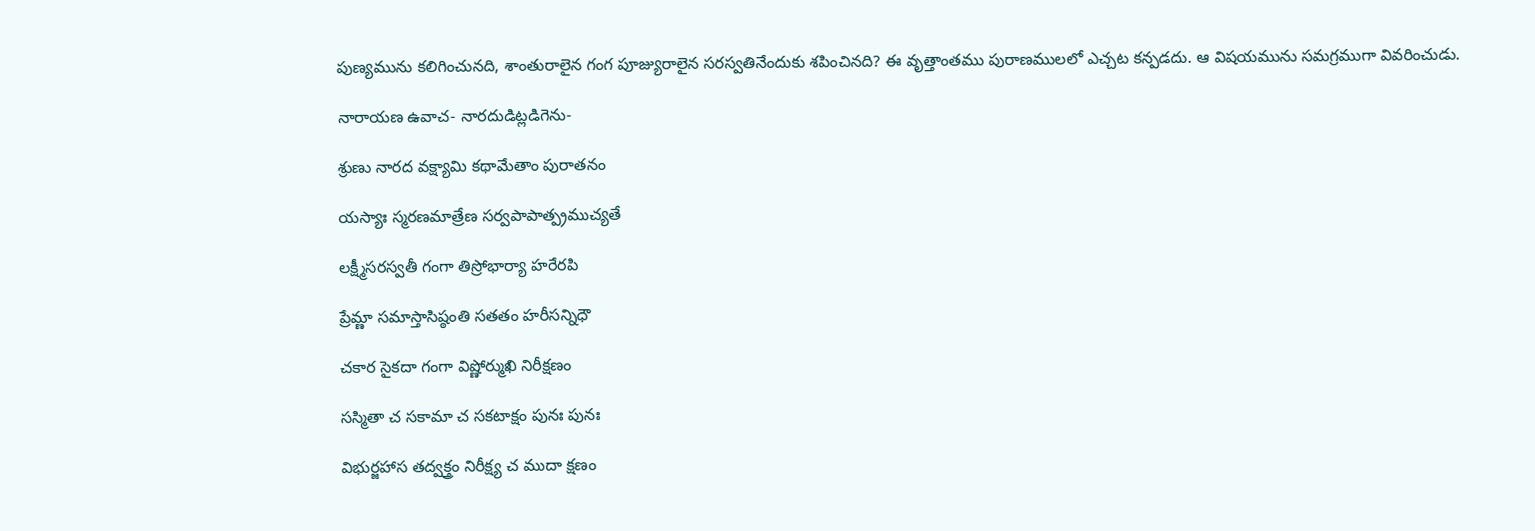పుణ్యమును కలిగించునది, శాంతురాలైన గంగ పూజ్యురాలైన సరస్వతినేందుకు శపించినది? ఈ వృత్తాంతము పురాణములలో ఎచ్చట కన్పడదు. ఆ విషయమును సమగ్రముగా వివరించుడు.

నారాయణ ఉవాచ- నారదుడిట్లడిగెను-

శ్రుణు నారద వక్ష్యామి కథామేతాం పురాతనం

యస్యాః స్మరణమాత్రేణ సర్వపాపాత్ప్రముచ్యతే

లక్ష్మీసరస్వతీ గంగా తిస్రోభార్యా హరేరపి

ప్రేమ్ణా సమాస్తాసిష్ఠంతి సతతం హరీసన్నిధౌ

చకార సైకదా గంగా విష్ణోర్ముఖి నిరీక్షణం

సస్మితా చ సకామా చ సకటాక్షం పునః పునః

విభుర్జహాస తద్వక్త్రం నిరీక్ష్య చ ముదా క్షణం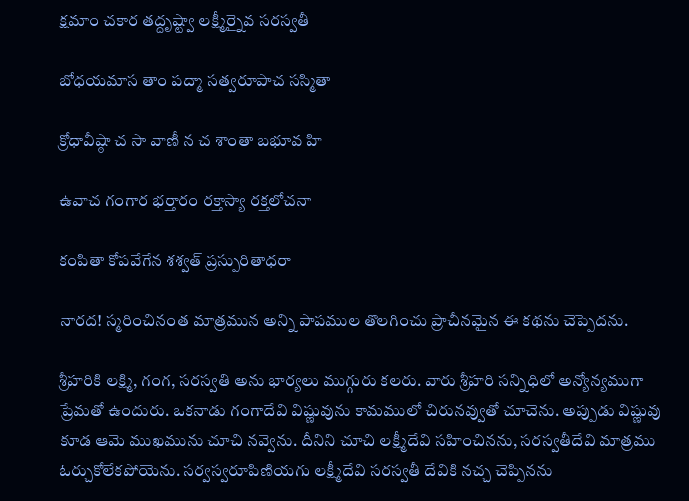క్షమాం చకార తద్దృష్ట్వా లక్ష్మీర్నైవ సరస్వతీ

బోధయమాస తాం పద్మా సత్వరూపాచ సస్మితా

క్రోధావీష్ఠా చ సా వాణీ న చ శాంతా బభూవ హి

ఉవాచ గంగార భర్తారం రక్తాస్యా రక్తలోచనా

కంపితా కోపవేగేన శశ్వత్ ప్రస్పురితాధరా

నారద! స్మరించినంత మాత్రమున అన్ని పాపముల తొలగించు ప్రాచీనమైన ఈ కథను చెప్పెదను.

శ్రీహరికి లక్ష్మి, గంగ, సరస్వతి అను భార్యలు ముగ్గురు కలరు. వారు శ్రీహరి సన్నిధిలో అన్యోన్యముగా ప్రేమతో ఉందురు. ఒకనాడు గంగాదేవి విష్ణువును కామములో చిరునవ్వుతో చూచెను. అప్పుడు విష్ణువు కూడ ఆమె ముఖమును చూచి నవ్వెను. దీనిని చూచి లక్ష్మీదేవి సహించినను, సరస్వతీదేవి మాత్రము ఓర్చుకోలేకపోయెను. సర్వస్వరూపిణియగు లక్ష్మీదేవి సరస్వతీ దేవికి నచ్చ చెప్పినను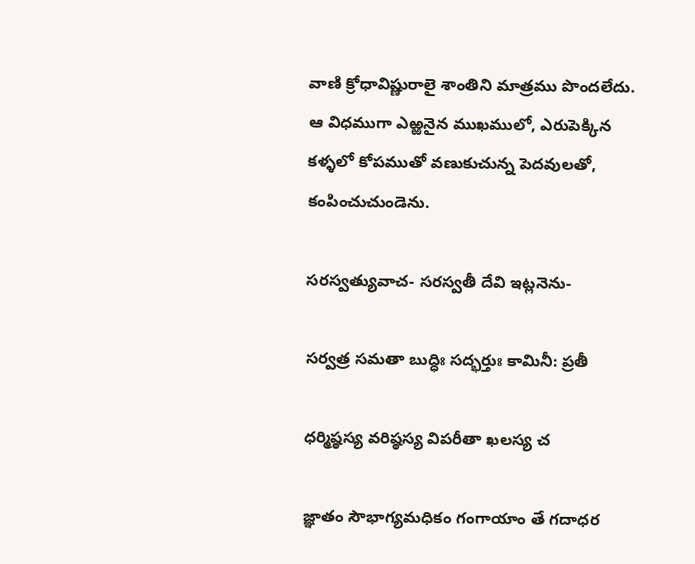వాణి క్రోధావిష్ణురాలై శాంతిని మాత్రము పొందలేదు. ఆ విధముగా ఎఱ్ఱనైన ముఖములో, ఎరుపెక్కిన కళ్ళలో కోపముతో వణుకుచున్న పెదవులతో, కంపించుచుండెను.

సరస్వత్యువాచ- సరస్వతీ దేవి ఇట్లనెను-

సర్వత్ర సమతా బుద్ధిః సద్భర్తుః కామినీ: ప్రతీ

ధర్మిష్ఠస్య వరిష్ఠస్య విపరీతా ఖలస్య చ

జ్ఞాతం సౌభాగ్యమధికం గంగాయాం తే గదాధర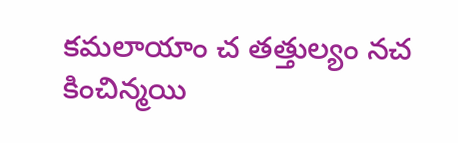కమలాయాం చ తత్తుల్యం నచ కించిన్మయి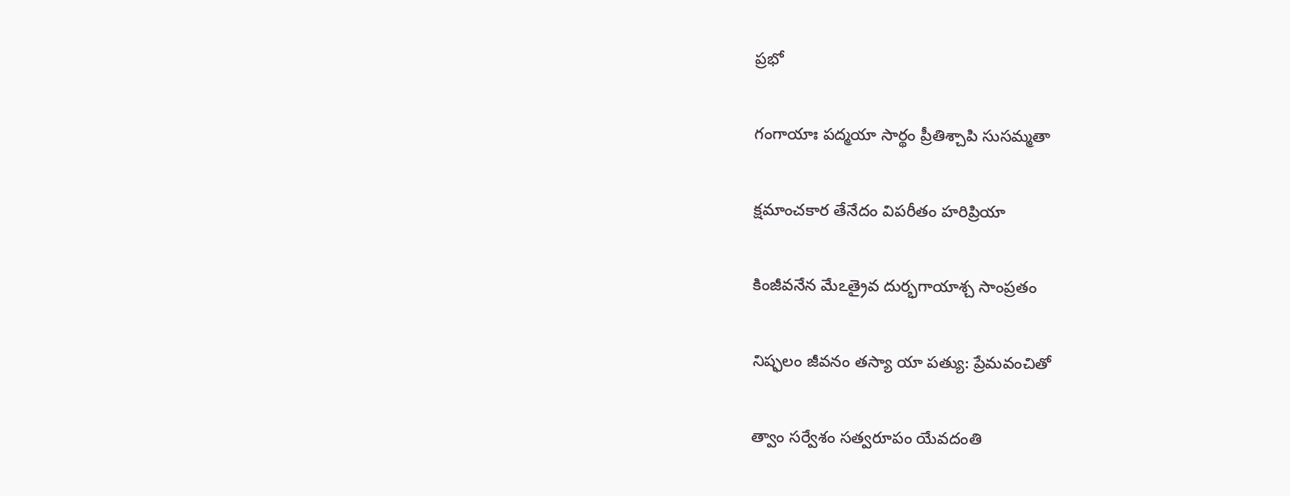ప్రభో

గంగాయాః పద్మయా సార్థం ప్రీతిశ్చాపి సుసమ్మతా

క్షమాంచకార తేనేదం విపరీతం హరిప్రియా

కింజీవనేన మేఽత్రైవ దుర్భగాయాశ్చ సాంప్రతం

నిష్ఫలం జీవనం తస్యా యా పత్యు: ప్రేమవంచితో

త్వాం సర్వేశం సత్వరూపం యేవదంతి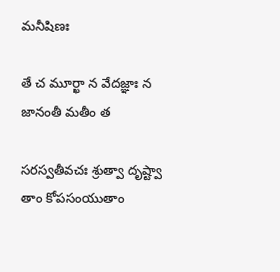మనీషిణః

తే చ మూర్ఖా న వేదజ్ఞాః న జానంతీ మతీం త

సరస్వతీవచః శ్రుత్వా దృష్ట్వా తాం కోపసంయుతాం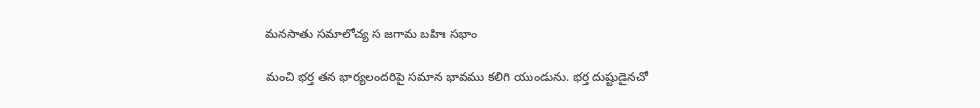మనసాతు సమాలోచ్య స జగామ బహిః సభాం

మంచి భర్త తన భార్యలందరిపై సమాన భావము కలిగి యుండును. భర్త దుష్టుడైనచో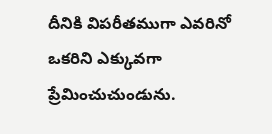దీనికి విపరీతముగా ఎవరినో ఒకరిని ఎక్కువగా ప్రేమించుచుండును.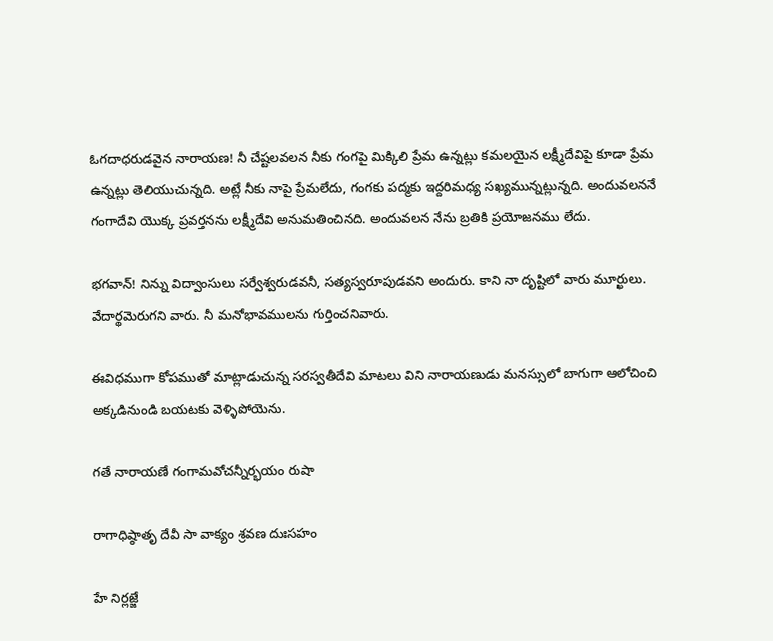ఓగదాధరుడవైన నారాయణ! నీ చేష్టలవలన నీకు గంగపై మిక్కిలి ప్రేమ ఉన్నట్లు కమలయైన లక్ష్మీదేవిపై కూడా ప్రేమ ఉన్నట్లు తెలియుచున్నది. అట్లే నీకు నాపై ప్రేమలేదు, గంగకు పద్మకు ఇద్దరిమధ్య సఖ్యమున్నట్లున్నది. అందువలననే గంగాదేవి యొక్క ప్రవర్తనను లక్ష్మీదేవి అనుమతించినది. అందువలన నేను బ్రతికి ప్రయోజనము లేదు.

భగవాన్! నిన్ను విద్వాంసులు సర్వేశ్వరుడవనీ, సత్యస్వరూపుడవని అందురు. కాని నా దృష్టిలో వారు మూర్ఖులు. వేదార్థమెరుగని వారు. నీ మనోభావములను గుర్తించనివారు.

ఈవిధముగా కోపముతో మాట్లాడుచున్న సరస్వతీదేవి మాటలు విని నారాయణుడు మనస్సులో బాగుగా ఆలోచించి అక్కడినుండి బయటకు వెళ్ళిపోయెను.

గతే నారాయణే గంగామవోచన్నీర్భయం రుషా

రాగాధిష్ఠాతృ దేవీ సా వాక్యం శ్రవణ దుఃసహం

హే నిర్లజ్జే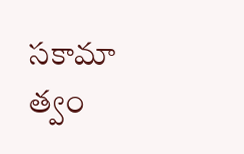సకామా త్వం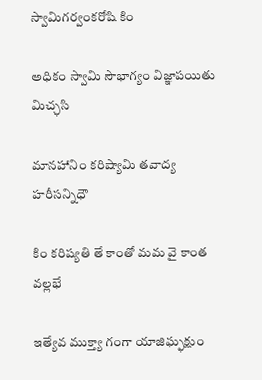స్వామిగర్వంకరోషి కిం

అధికం స్వామి సౌభాగ్యం విజ్ఞాపయితు మిచ్ఛసి

మానహానిం కరిష్యామి తవాద్య హరీసన్నిధౌ

కిం కరిష్యతి తే కాంతో మమ వై కాంత వల్లభే

ఇత్యేవ ముక్త్యా గంగా యాజిఘ్ఫక్షుం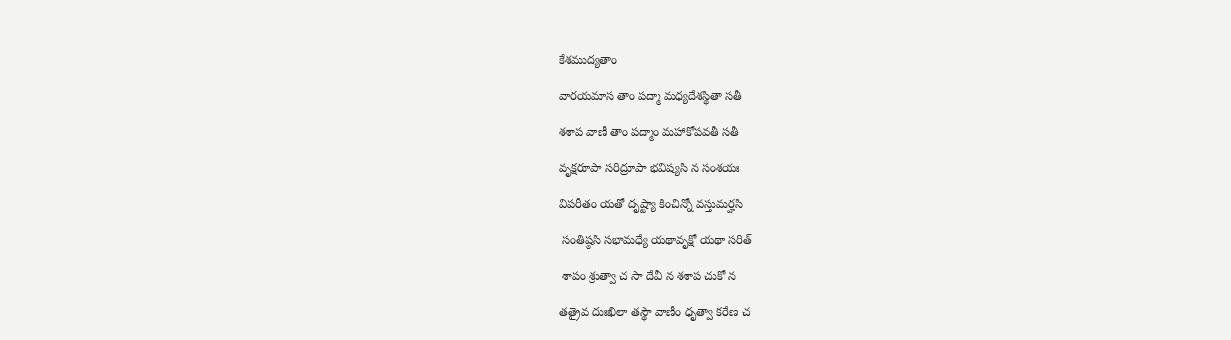కేశముద్యతాం

వారయమాస తాం పద్మా మధ్యదేశస్థితా సతీ

శశాప వాణీ తాం పద్మాం మహాకోపవతీ సతీ

వృక్షరూపా సరిద్రూపా భవిష్యసి న సంశయః

విపరీతం యతో దృష్ట్యా కించిన్నో వస్తుమర్హసి

 సంతిష్ఠసి సభామధ్యే యథావృక్షో యథా సరిత్

 శాపం శ్రుత్వా చ సా దేవీ న శశాప చుకో న

తత్రైవ దుఃఖిలా తస్థౌ వాణీం ధృత్వా కరేణ చ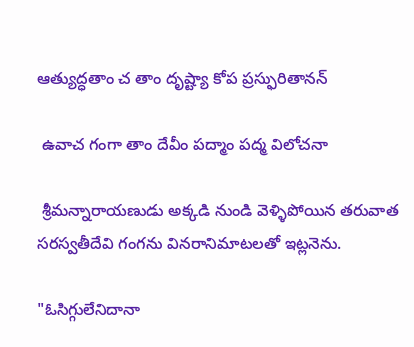ఆత్యుద్ధతాం చ తాం దృష్ట్యా కోప ప్రస్ఫురితానన్

 ఉవాచ గంగా తాం దేవీం పద్మాం పద్మ విలోచనా

 శ్రీమన్నారాయణుడు అక్కడి నుండి వెళ్ళిపోయిన తరువాత సరస్వతీదేవి గంగను వినరానిమాటలతో ఇట్లనెను.

"ఓసిగ్గులేనిదానా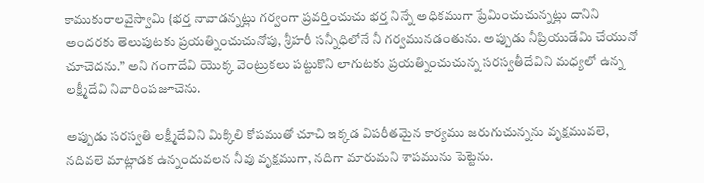కాముకురాలవైస్వామి {భర్త నావాడన్నట్లు గర్వంగా ప్రవర్తించుచు భర్త నిన్నే అధికముగా ప్రేమించుచున్నట్లు దానిని అందరకు తెలుపుటకు ప్రయత్నించుచునోపు, శ్రీహరీ సన్నీధిలోనే నీ గర్వమునడంతును. అప్పుడు నీప్రియుడేమి చేయునో చూచెదను.” అని గంగాదేవి యొక్క వెంట్రుకలు పట్టుకొని లాగుటకు ప్రయత్నించుచున్న సరస్వతీదేవిని మధ్యలో ఉన్న లక్ష్మీదేవి నివారింపజూచెను.

అప్పుడు సరస్వతి లక్ష్మీదేవిని మిక్కిలి కోపముతో చూచి ఇక్కడ విపరీతమైన కార్యము జరుగుచున్నను వృక్షమువలె, నదివలె మాట్లాడక ఉన్నందువలన నీవు వృక్షముగా, నదిగా మారుమని శాపమును పెట్టెను.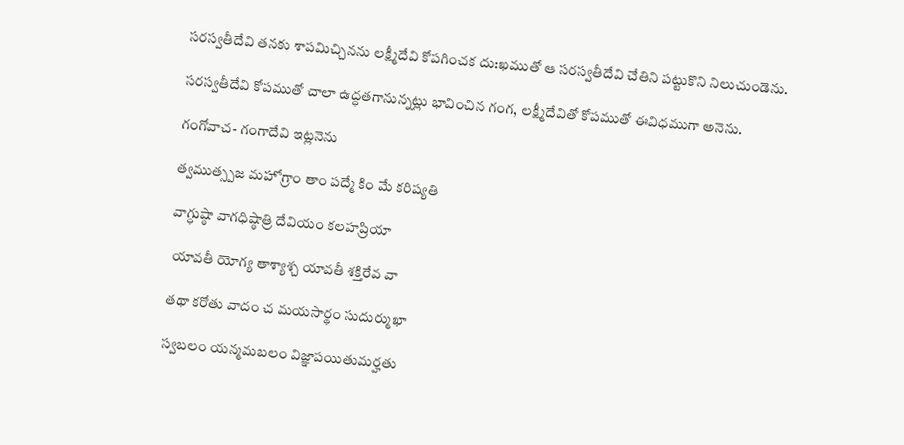సరస్వతీదేవి తనకు శాపమిచ్చినను లక్ష్మీదేవి కోపగించక దు:ఖముతో ఆ సరస్వతీదేవి చేతిని పట్టుకొని నిలుచుండెను.

సరస్వతీదేవి కోపముతో చాలా ఉద్ధతగానున్నట్లు భావించిన గంగ, లక్ష్మీదేవితో కోపముతో ఈవిధముగా అనెను.

గంగోవాచ- గంగాదేవి ఇట్లనెను

త్వముత్స్పజ మహోగ్రాం తాం పద్మే కిం మే కరిష్యతి

వాగ్ధుష్ఠా వాగధిష్ఠాత్రి దేవియం కలహప్రియా

 యావతీ యోగ్య తాశ్యాశ్చ యావతీ శక్తిరేవ వా

తథా కరోతు వాదం చ మయసార్థం సుదుర్ముఖా

స్వబలం యన్మమబలం విజ్ఞాపయితుమర్హతు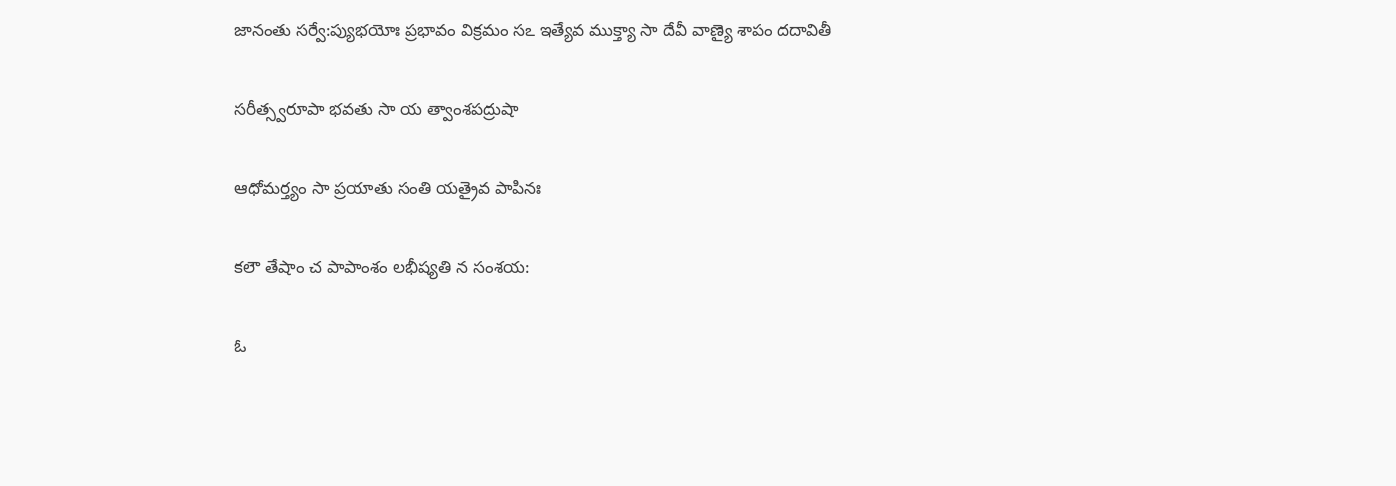జానంతు సర్వే:ప్యుభయోః ప్రభావం విక్రమం సఽ ఇత్యేవ ముక్త్యా సా దేవీ వాణ్యై శాపం దదావితీ

సరీత్స్వరూపా భవతు సా య త్వాంశపద్రుషా

ఆధోమర్త్యం సా ప్రయాతు సంతి యత్రైవ పాపినః

కలౌ తేషాం చ పాపాంశం లభీష్యతి న సంశయ:

ఓ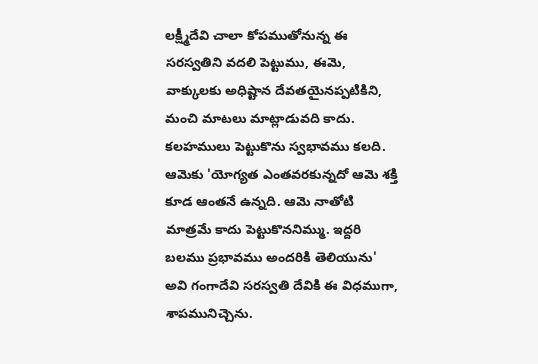లక్ష్మీదేవి చాలా కోపముతోనున్న ఈ సరస్వతిని వదలి పెట్టుము, ఈమె, వాక్కులకు అధిష్టాన దేవతయైనప్పటికిని, మంచి మాటలు మాట్లాడువది కాదు. కలహములు పెట్టుకొను స్వభావము కలది. ఆమెకు 'యోగ్యత ఎంతవరకున్నదో ఆమె శక్తి కూడ ఆంతనే ఉన్నది. ఆమె నాతోటి మాత్రమే కాదు పెట్టుకొననిమ్ము. ఇద్దరి బలము ప్రభావము అందరికి తెలియును' అవి గంగాదేవి సరస్వతి దేవికి ఈ విధముగా, శాపమునిచ్చెను.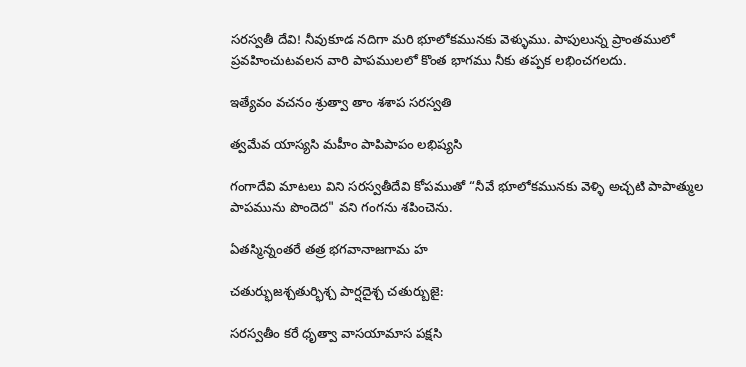సరస్వతీ దేవి! నీవుకూడ నదిగా మరి భూలోకమునకు వెళ్ళుము. పాపులున్న ప్రాంతములో ప్రవహించుటవలన వారి పాపములలో కొంత భాగము నీకు తప్పక లభించగలదు.

ఇత్యేవం వచనం శ్రుత్వా తాం శశాప సరస్వతి

త్వమేవ యాస్యసి మహీం పాపిపాపం లభిష్యసి

గంగాదేవి మాటలు విని సరస్వతీదేవి కోపముతో “నీవే భూలోకమునకు వెళ్ళి అచ్చటి పాపాత్ముల పాపమును పొందెద" వని గంగను శపించెను.

ఏతస్మిన్నంతరే తత్ర భగవానాజగామ హ

చతుర్భుజశ్చతుర్భిశ్చ పార్షదైశ్చ చతుర్బుజై:

సరస్వతీం కరే ధృత్వా వాసయామాస పక్షసి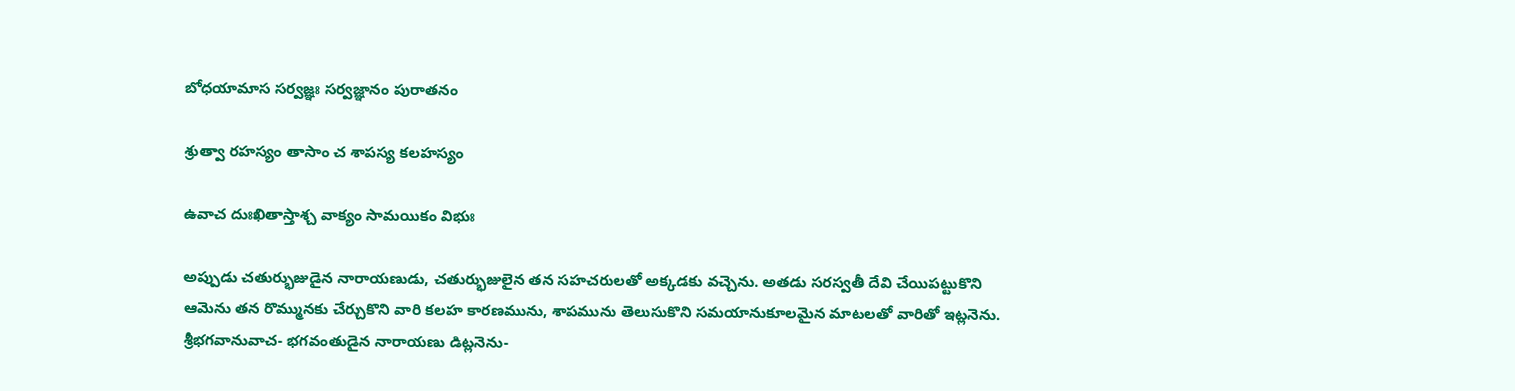బోధయామాస సర్వజ్ఞః సర్వజ్ఞానం పురాతనం

శ్రుత్వా రహస్యం తాసాం చ శాపస్య కలహస్యం

ఉవాచ దుఃఖితాస్తాశ్చ వాక్యం సామయికం విభుః

అప్పుడు చతుర్భుజుడైన నారాయణుడు, చతుర్భుజులైన తన సహచరులతో అక్కడకు వచ్చెను. అతడు సరస్వతీ దేవి చేయిపట్టుకొని ఆమెను తన రొమ్మునకు చేర్చుకొని వారి కలహ కారణమును, శాపమును తెలుసుకొని సమయానుకూలమైన మాటలతో వారితో ఇట్లనెను. శ్రీభగవానువాచ- భగవంతుడైన నారాయణు డిట్లనెను-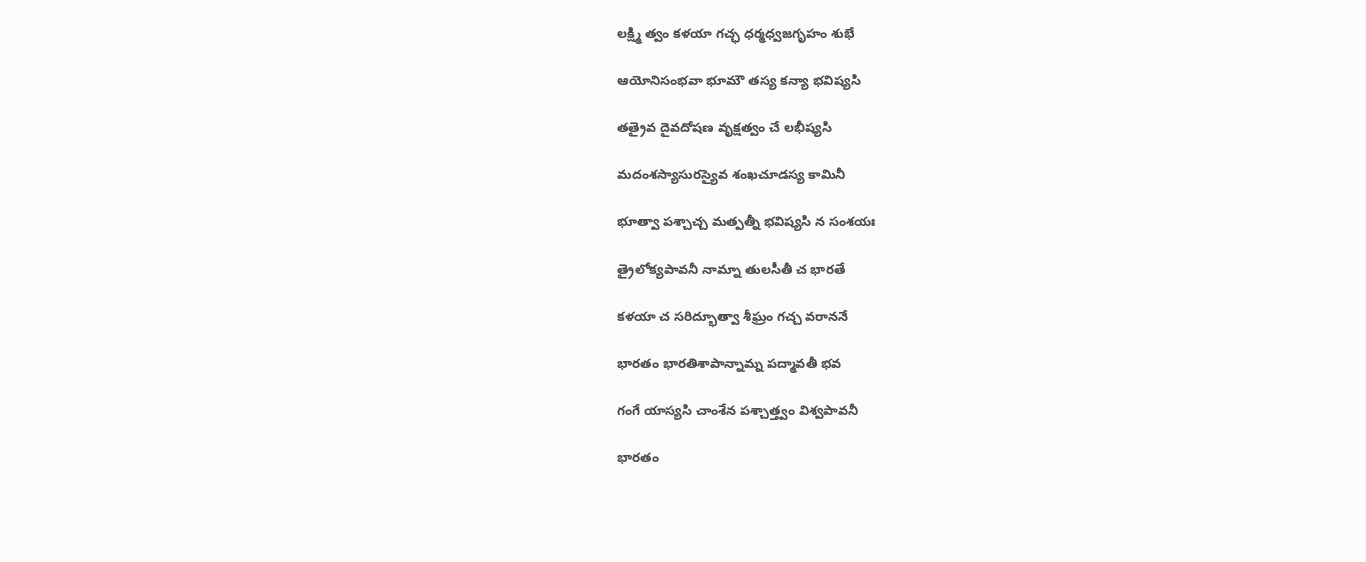లక్ష్మి త్వం కళయా గచ్ఛ ధర్మధ్వజగృహం శుభే

ఆయోనిసంభవా భూమౌ తస్య కన్యా భవిష్యసి

తత్రైవ దైవదోషణ వృక్షత్వం చే లభీష్యసి

మదంశస్యాసురస్యైవ శంఖచూడస్య కామినీ

భూత్వా పశ్చాచ్చ మత్పత్నీ భవిష్యసి న సంశయః

త్రైలోక్యపావనీ నామ్నా తులసీతీ చ భారతే

కళయా చ సరిద్భూత్వా శీఘ్రం గచ్చ వరాననే

భారతం భారతిశాపాన్నామ్న పద్మావతీ భవ

గంగే యాస్యసి చాంశేన పశ్చాత్త్వం విశ్వపావనీ

భారతం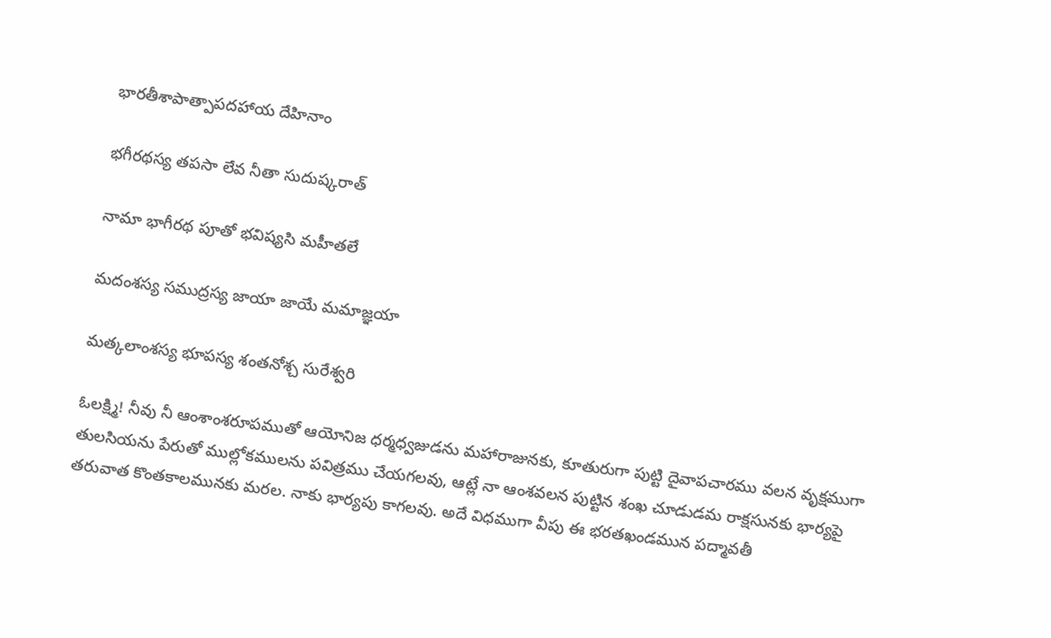భారతీశాపాత్పాపదహాయ దేహినాం

భగీరథస్య తపసా లేవ నీతా సుదుష్కరాత్

నామా భాగీరథ పూతో భవిష్యసి మహీతలే

మదంశస్య సముద్రస్య జాయా జాయే మమాజ్ఞయా

మత్కలాంశస్య భూపస్య శంతనోశ్చ సురేశ్వరి

ఓలక్ష్మి! నీవు నీ ఆంశాంశరూపముతో ఆయోనిజ ధర్మధ్వజుడను మహారాజునకు, కూతురుగా పుట్టి దైవాపచారము వలన వృక్షముగా తులసియను పేరుతో ముల్లోకములను పవిత్రము చేయగలవు, ఆట్లే నా ఆంశవలన పుట్టిన శంఖ చూడుడమ రాక్షసునకు భార్యపై తరువాత కొంతకాలమునకు మరల. నాకు భార్యపు కాగలవు. అదే విధముగా వీపు ఈ భరతఖండమున పద్మావతీ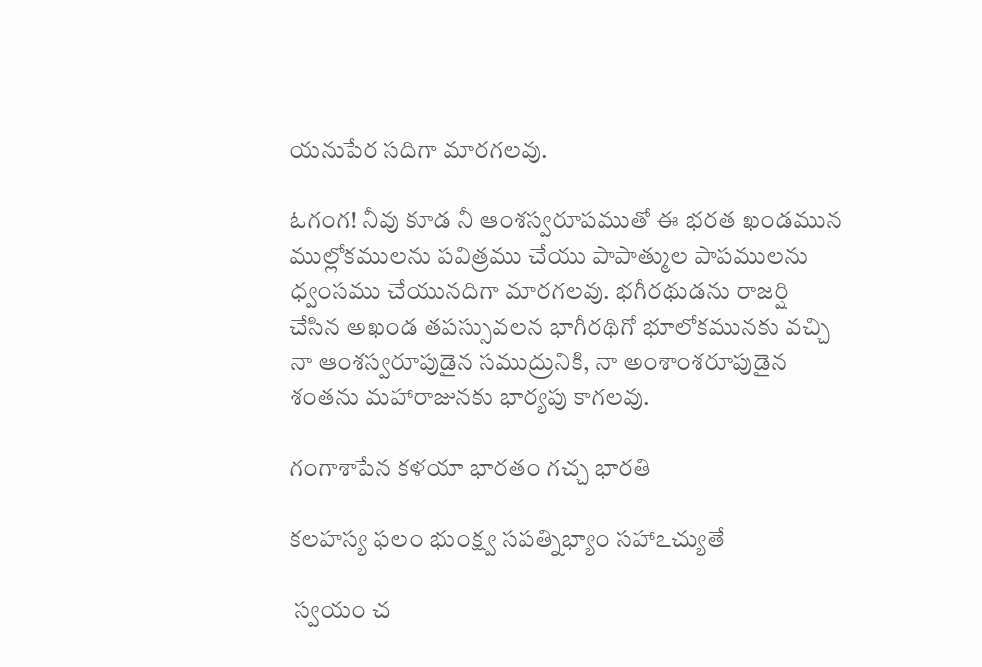యనుపేర సదిగా మారగలవు.

ఓగంగ! నీవు కూడ నీ ఆంశస్వరూపముతో ఈ భరత ఖండమున ముల్లోకములను పవిత్రము చేయు పాపాత్ముల పాపములను ధ్వంసము చేయునదిగా మారగలవు. భగీరథుడను రాజర్షి చేసిన అఖండ తపస్సువలన భాగీరథిగో భూలోకమునకు వచ్చి నా ఆంశస్వరూపుడైన సముద్రునికి, నా అంశాంశరూపుడైన శంతను మహారాజునకు భార్యపు కాగలవు.

గంగాశాపేన కళయా భారతం గచ్చ భారతి

కలహస్య ఫలం భుంక్ష్వ సపత్నిభ్యాం సహాఽచ్యుతే

 స్వయం చ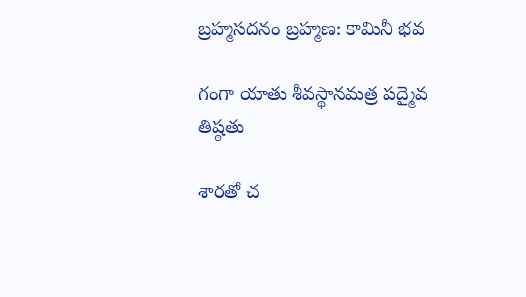బ్రహ్మసదనం బ్రహ్మణ: కామినీ భవ

గంగా యాతు శీవస్థానమత్ర పద్మైవ తిష్ఠతు

శారతో చ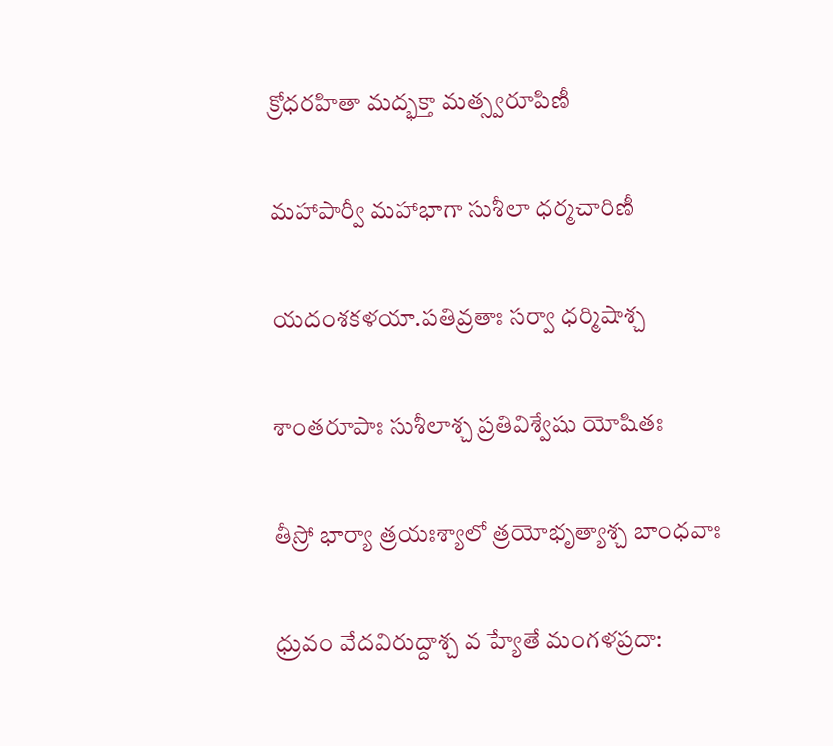క్రోధరహితా మద్భక్తా మత్స్వరూపిణీ

మహాపార్వీ మహాభాగా సుశీలా ధర్మచారిణీ

యదంశకళయా.పతివ్రతాః సర్వా ధర్మిషాశ్చ

శాంతరూపాః సుశీలాశ్చ ప్రతివిశ్వేషు యోషితః

తీస్రో భార్యా త్రయఃశ్యాలో త్రయోభృత్యాశ్చ బాంధవాః

ధ్రువం వేదవిరుద్దాశ్చ వ హ్యేతే మంగళప్రదా: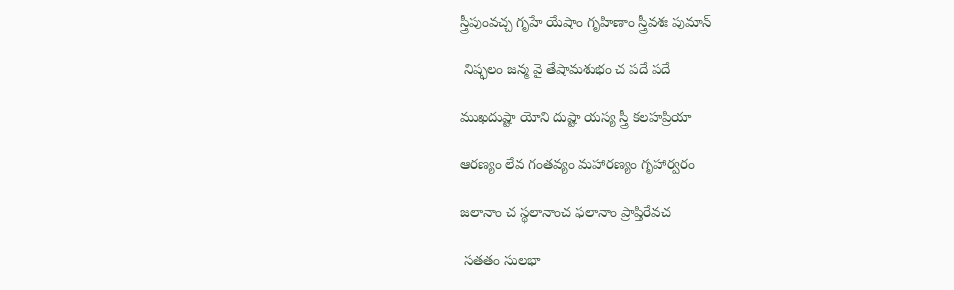స్త్రీపుంవచ్చ గృహే యేషాం గృహిణాం స్త్రీవశః పుమాన్

 నిష్ఫలం జన్మ వై తేషామశుభం చ పదే పదే

ముఖదుష్టా యోని దుష్టా యస్య స్త్రీ కలహప్రియా

ఆరణ్యం లేవ గంతవ్యం మహారణ్యం గృహార్వరం

జలానాం చ స్థలానాంచ ఫలానాం ప్రాప్తిరేవచ

 సతతం సులభా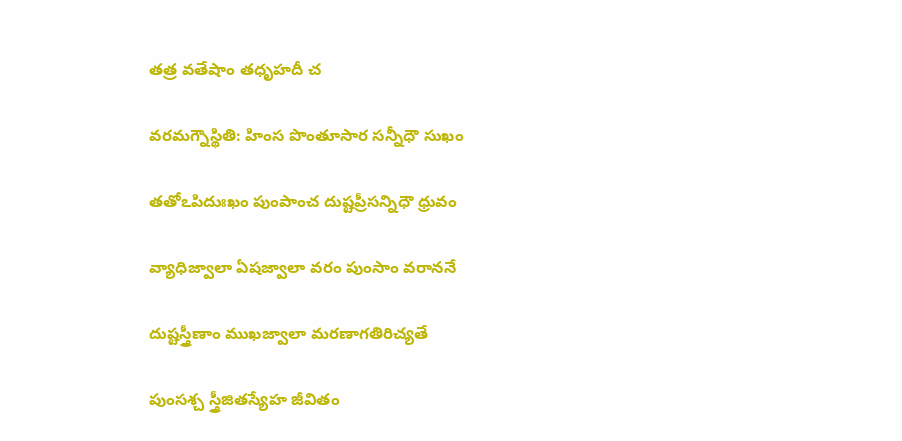తత్ర వతేషాం తధృహదీ చ

వరమగ్నౌస్థితి: హింస పొంతూసార సన్నీధౌ సుఖం

తతోఽపిదుఃఖం పుంపాంచ దుష్టప్రీసన్నిధౌ ధ్రువం

వ్యాధిజ్వాలా ఏషజ్వాలా వరం పుంసాం వరాననే

దుష్టస్త్రీణాం ముఖజ్వాలా మరణాగతిరిచ్యతే

పుంసశ్చ స్త్రీజితస్యేహ జీవితం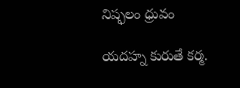నిష్ఫలం ధ్రువం

యదహ్న కురుతే కర్మ.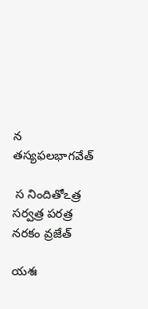న తస్యఫలభాగవేత్

 స నిందితోఽత్ర సర్వత్ర పరత్ర నరకం వ్రజేత్

యశః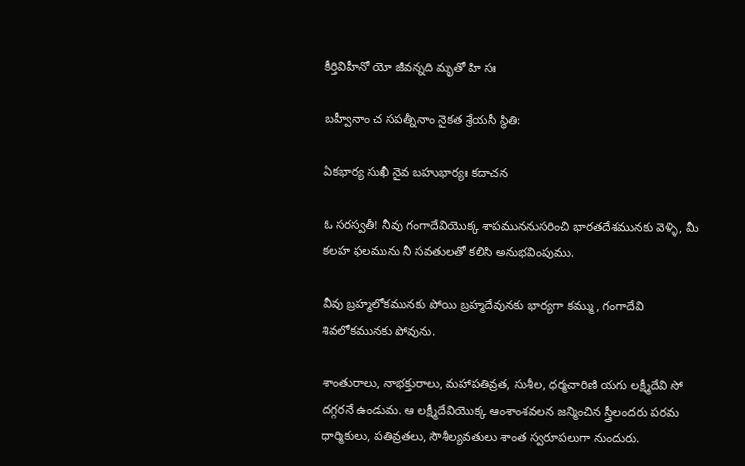కీర్తివిహీనో యో జీవన్నది మృతో హి సః

బహ్వీనాం చ సపత్నీనాం నైకత శ్రేయసీ స్థితి:

ఏకభార్య సుఖీ నైవ బహుభార్యః కదాచన

ఓ సరస్వతీ! నీవు గంగాదేవియొక్క శాపముననుసరించి భారతదేశమునకు వెళ్ళి, మీ కలహ ఫలమును నీ సవతులతో కలిసి అనుభవింపుము.

వీవు బ్రహ్మలోకమునకు పోయి బ్రహ్మదేవునకు భార్యగా కమ్ము, గంగాదేవి శివలోకమునకు పోవును.

శాంతురాలు, నాభక్తురాలు, మహాపతివ్రత, సుశీల, ధర్మచారిణి యగు లక్ష్మీదేవి సో దగ్గరనే ఉండుమ. ఆ లక్ష్మీదేవియొక్క ఆంశాంశవలన జన్మించిన స్త్రీలందరు పరమ ధార్మికులు, పతివ్రతలు, సౌశీల్యవతులు శాంత స్వరూపలుగా నుందురు.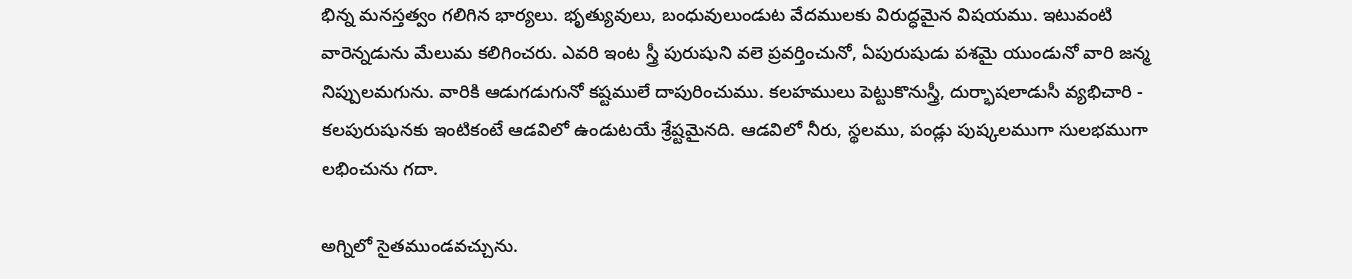భిన్న మనస్తత్వం గలిగిన భార్యలు. భృత్యువులు, బంధువులుండుట వేదములకు విరుద్ధమైన విషయము. ఇటువంటి వారెన్నడును మేలుమ కలిగించరు. ఎవరి ఇంట స్త్రీ పురుషుని వలె ప్రవర్తించునో, ఏపురుషుడు పశమై యుండునో వారి జన్మ నిప్పులమగును. వారికి ఆడుగడుగునో కష్టములే దాపురించుము. కలహములు పెట్టుకొనుస్త్రీ, దుర్భాషలాడుసీ వ్యభిచారి - కలపురుషునకు ఇంటికంటే ఆడవిలో ఉండుటయే శ్రేష్టమైనది. ఆడవిలో నీరు, స్థలము, పండ్లు పుష్కలముగా సులభముగా లభించును గదా.

అగ్నిలో సైతముండవచ్చును.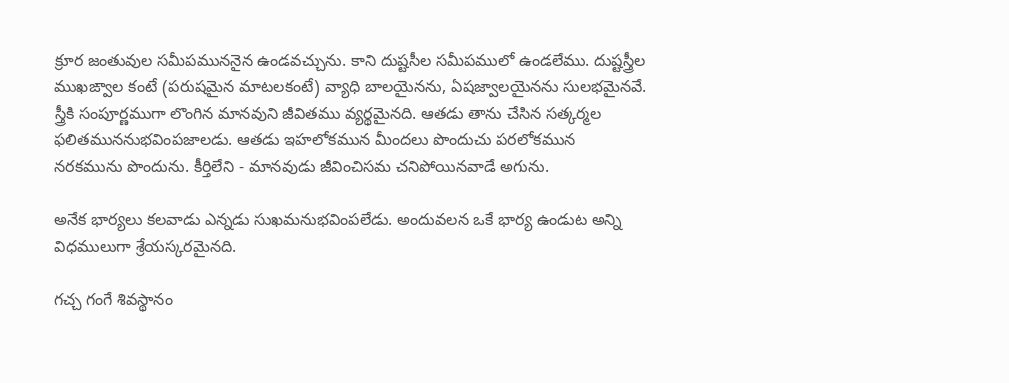క్రూర జంతువుల సమీపముననైన ఉండవచ్చును. కాని దుష్టసీల సమీపములో ఉండలేము. దుష్టస్త్రీల ముఖఙ్వాల కంటే (పరుషమైన మాటలకంటే) వ్యాధి బాలయైనను, ఏషజ్వాలయైనను సులభమైనవే. స్త్రీకి సంపూర్ణముగా లొంగిన మానవుని జీవితము వ్యర్థమైనది. ఆతడు తాను చేసిన సత్కర్మల ఫలితముననుభవింపజాలడు. ఆతడు ఇహలోకమున మీందలు పొందుచు పరలోకమున నరకమును పొందును. కీర్తిలేని - మానవుడు జీవించిసమ చనిపోయినవాడే అగును.

అనేక భార్యలు కలవాడు ఎన్నడు సుఖమనుభవింపలేడు. అందువలన ఒకే భార్య ఉండుట అన్ని విధములుగా శ్రేయస్కరమైనది.

గచ్చ గంగే శివస్థానం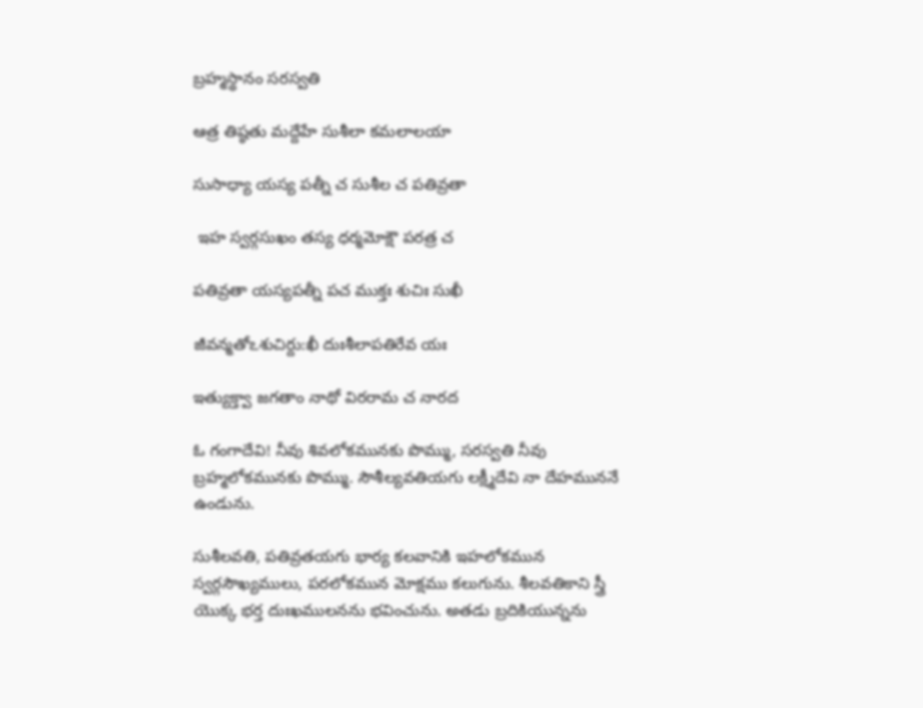బ్రహ్మస్థానం సరస్వతి

ఆత్ర తిష్ఠతు మద్దేహే సుశీలా కమలాలయా

సుసాధ్యా యస్య పత్నీ చ సుశీల చ పతివ్రతా

 ఇహ స్వర్గసుఖం తస్య ధర్మమోక్షౌ పరత్ర చ

పతివ్రతా యస్యపత్నీ పచ ముక్తః శుచిః సుఖీ

జీవన్మతోఽశుచిర్దు:ఖీ దుఃశీలాపతిరేవ యః

ఇత్యుక్త్వా జగతాం నాథో విరరామ చ నారద

ఓ గంగాదేవి! నీవు శివలోకమునకు పొమ్ము, సరస్వతి నీవు బ్రహ్మలోకమునకు పొమ్ము. సౌశీల్యవతియగు లక్ష్మీదేవి నా దేహముననే ఉండును.

సుశీలవతి, పతివ్రతయగు భార్య కలవానికి ఇహలోకమున స్వర్గసౌఖ్యములు, పరలోకమున మోక్షము కలుగును. శీలవతికాని స్త్రీ యొక్క భర్త దుఃఖములనను భవించును. అతడు బ్రదికియున్నను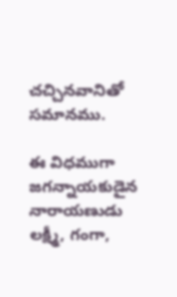చచ్చినవానితో సమానము.

ఈ విధముగా జగన్నాయకుడైన నారాయణుడు లక్ష్మీ, గంగా,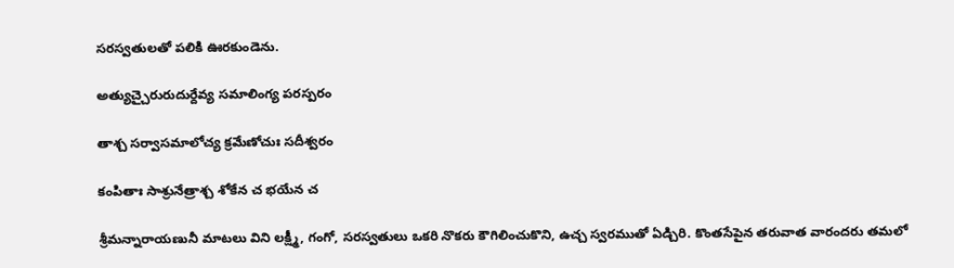సరస్వతులతో పలికి ఊరకుండెను.

అత్యుచ్చైరురుదుర్దేవ్య సమాలింగ్య పరస్పరం

తాశ్చ సర్వాసమాలోచ్య క్రమేణోచుః సదీశ్వరం

కంపితాః సాశ్రునేత్రాశ్చ శోకేన చ భయేన చ

శ్రీమన్నారాయణునీ మాటలు విని లక్ష్మీ, గంగో, సరస్వతులు ఒకరి నొకరు కౌగిలించుకొని, ఉచ్చ స్వరముతో ఏడ్చిరి. కొంతసేపైన తరువాత వారందరు తమలో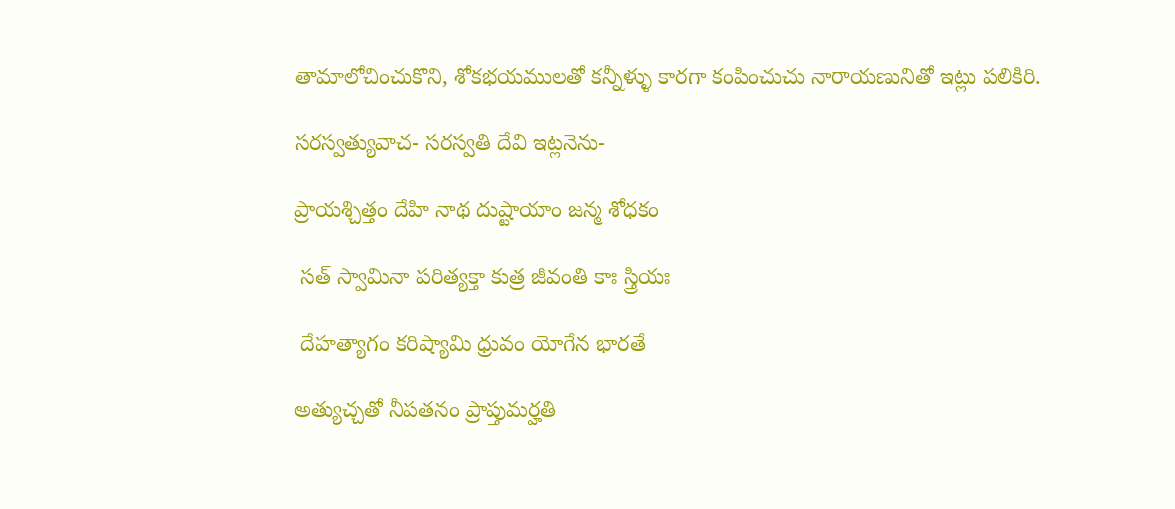తామాలోచించుకొని, శోకభయములతో కన్నీళ్ళు కారగా కంపించుచు నారాయణునితో ఇట్లు పలికిరి.

సరస్వత్యువాచ- సరస్వతి దేవి ఇట్లనెను-

ప్రాయశ్చిత్తం దేహి నాథ దుష్టాయాం జన్మ శోధకం

 సత్ స్వామినా పరిత్యక్తా కుత్ర జీవంతి కాః స్త్రియః

 దేహత్యాగం కరిష్యామి ధ్రువం యోగేన భారతే

అత్యుచ్చతో నీపతనం ప్రాప్తుమర్హతి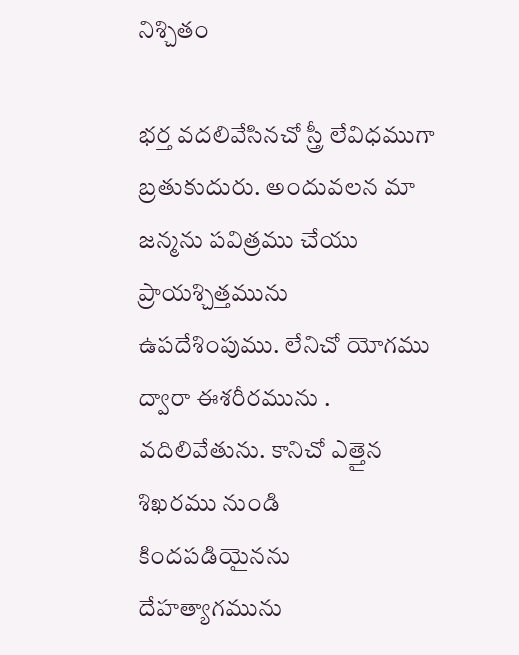నిశ్చితం

భర్త వదలివేసినచో స్త్రీ లేవిధముగా బ్రతుకుదురు. అందువలన మా జన్మను పవిత్రము చేయు ప్రాయశ్చిత్తమును ఉపదేశింపుము. లేనిచో యోగము ద్వారా ఈశరీరమును . వదిలివేతును. కానిచో ఎత్తైన శిఖరము నుండి కిందపడియైనను దేహత్యాగమును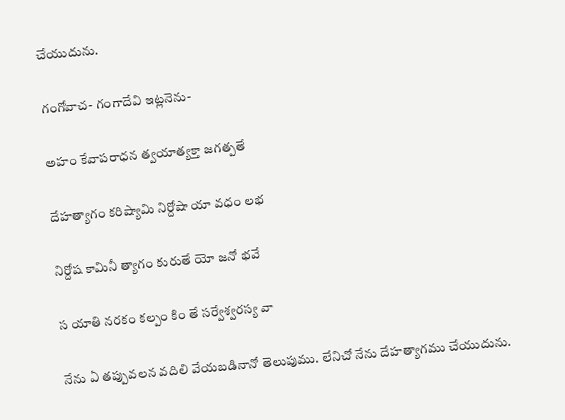చేయుదును.

గంగోవాచ- గంగాదేవి ఇట్లనెను-

అహం కేవాపరాధన త్వయాత్యక్తా జగత్పతే

దేహత్యాగం కరిష్యామి నిర్దోషా యా వధం లభ

నిర్దోష కామినీ త్యాగం కురుతే యో జనో భవే

స యాతి నరకం కల్పం కిం తే సర్వేశ్వరస్య వా

నేను ఏ తప్పువలన వదిలి వేయబడినానో తెలుపుము. లేనిచో నేను దేహత్యాగము చేయుదును.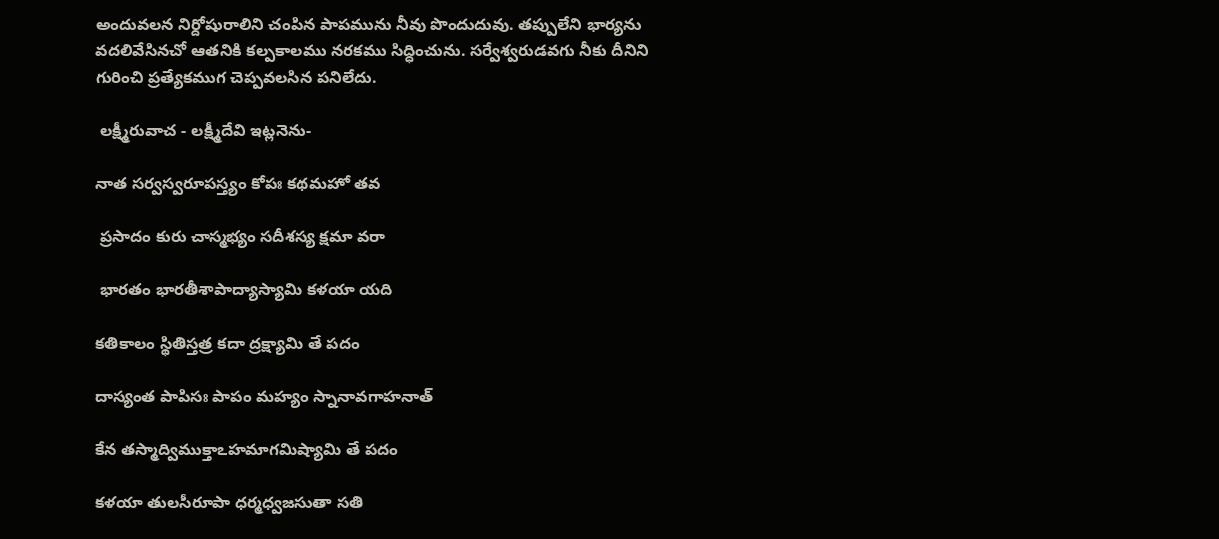అందువలన నిర్దోషురాలిని చంపిన పాపమును నీవు పొందుదువు. తప్పులేని భార్యను వదలివేసినచో ఆతనికి కల్పకాలము నరకము సిద్ధించును. సర్వేశ్వరుడవగు నీకు దీనిని గురించి ప్రత్యేకముగ చెప్పవలసిన పనిలేదు.

 లక్ష్మీరువాచ - లక్ష్మీదేవి ఇట్లనెను-

నాత సర్వస్వరూపస్త్యం కోపః కథమహో తవ

 ప్రసాదం కురు చాస్మభ్యం సదీశస్య క్షమా వరా

 భారతం భారతీశాపాద్యాస్యామి కళయా యది

కతికాలం స్థితిస్తత్ర కదా ద్రక్ష్యామి తే పదం

దాస్యంత పాపిసః పాపం మహ్యం స్నానావగాహనాత్

కేన తస్మాద్విముక్తాఽహమాగమిష్యామి తే పదం

కళయా తులసీరూపా ధర్మధ్వజసుతా సతి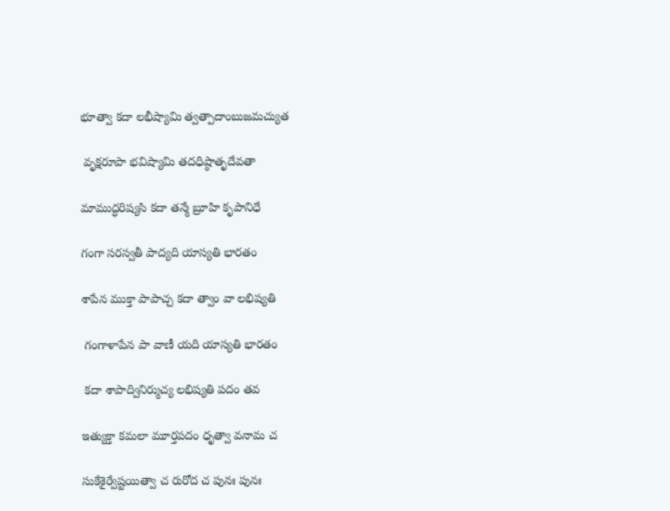భూత్వా కదా లభీష్యామి త్వత్పాదాంబుజమచ్యుత

 వృక్షరూపా భవిష్యామి తదధిష్ఠాతృదేవతా

మాముద్ధరిష్యసి కదా తన్మే బ్రూహి కృపానిధే

గంగా సరస్వతీ పాద్యది యాస్యతి భారతం

శాపేన ముక్తా పాపాచ్చ కదా త్వాం వా లభిష్యతి

 గంగాళాపేన పా వాణీ యది యాస్యతి భారతం

 కదా శాపాద్వినిర్ముచ్య లభిష్యతి పదం తవ

ఇత్యుక్తా కమలా మూర్తపదం ధృత్వా వనామ చ

సుకేశైర్వేష్టయిత్వా చ రురోద చ పునః పునః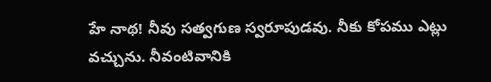హే నాథ! నీవు సత్వగుణ స్వరూపుడవు. నీకు కోపము ఎట్లు వచ్చును. నీవంటివానికి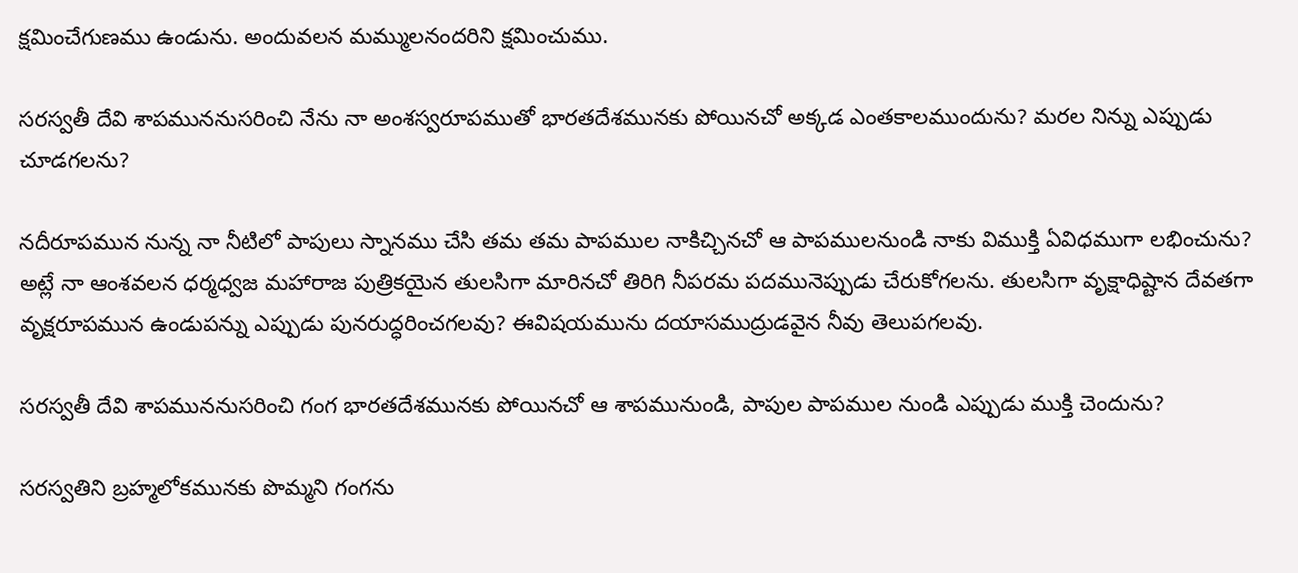క్షమించేగుణము ఉండును. అందువలన మమ్ములనందరిని క్షమించుము.

సరస్వతీ దేవి శాపముననుసరించి నేను నా అంశస్వరూపముతో భారతదేశమునకు పోయినచో అక్కడ ఎంతకాలముందును? మరల నిన్ను ఎప్పుడు చూడగలను?

నదీరూపమున నున్న నా నీటిలో పాపులు స్నానము చేసి తమ తమ పాపముల నాకిచ్చినచో ఆ పాపములనుండి నాకు విముక్తి ఏవిధముగా లభించును? అట్లే నా ఆంశవలన ధర్మధ్వజ మహారాజ పుత్రికయైన తులసిగా మారినచో తిరిగి నీపరమ పదమునెప్పుడు చేరుకోగలను. తులసిగా వృక్షాధిష్టాన దేవతగా వృక్షరూపమున ఉండుపన్ను ఎప్పుడు పునరుద్ధరించగలవు? ఈవిషయమును దయాసముద్రుడవైన నీవు తెలుపగలవు.

సరస్వతీ దేవి శాపముననుసరించి గంగ భారతదేశమునకు పోయినచో ఆ శాపమునుండి, పాపుల పాపముల నుండి ఎప్పుడు ముక్తి చెందును?

సరస్వతిని బ్రహ్మలోకమునకు పొమ్మని గంగను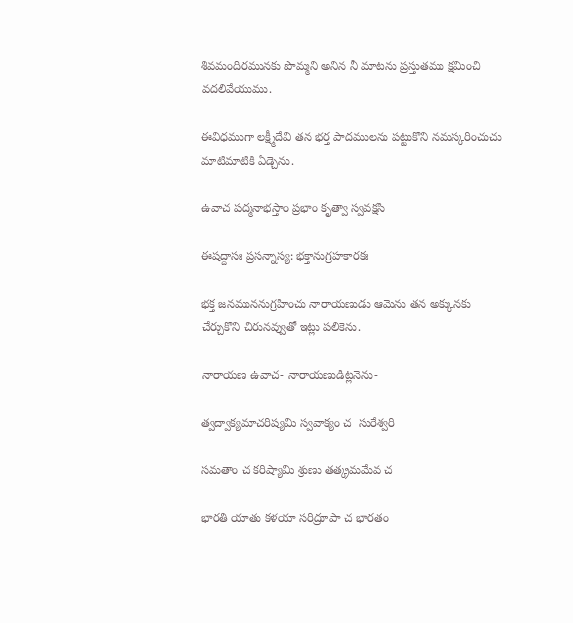శివమందిరమునకు పొమ్మని అనిన నీ మాటను ప్రస్తుతము క్షమించి వదలివేయుము.

ఈవిధముగా లక్ష్మీదేవి తన భర్త పాదములను పట్టుకొని నమస్కరించుచు మాటిమాటికి ఏడ్చెను.

ఉవాచ పద్మనాభస్తాం ప్రభాం కృత్వా స్వవక్షసి

ఈషద్దాసః ప్రసన్నాస్య: భక్తానుగ్రహకారకః

భక్త జనముననుగ్రహించు నారాయణుడు ఆమెను తన అక్కునకు చేర్చుకొని చిరునవ్వుతో ఇట్లు పలికెను.

నారాయణ ఉవాచ- నారాయణుడిట్లనెను-

త్వద్వాక్యమాచరిష్యమి స్వవాక్యం చ  సురేశ్వరి

సమతాం చ కరిష్యామి శ్రుణు తత్క్రమమేవ చ

భారతి యాతు కళయా సరిద్రూపా చ భారతం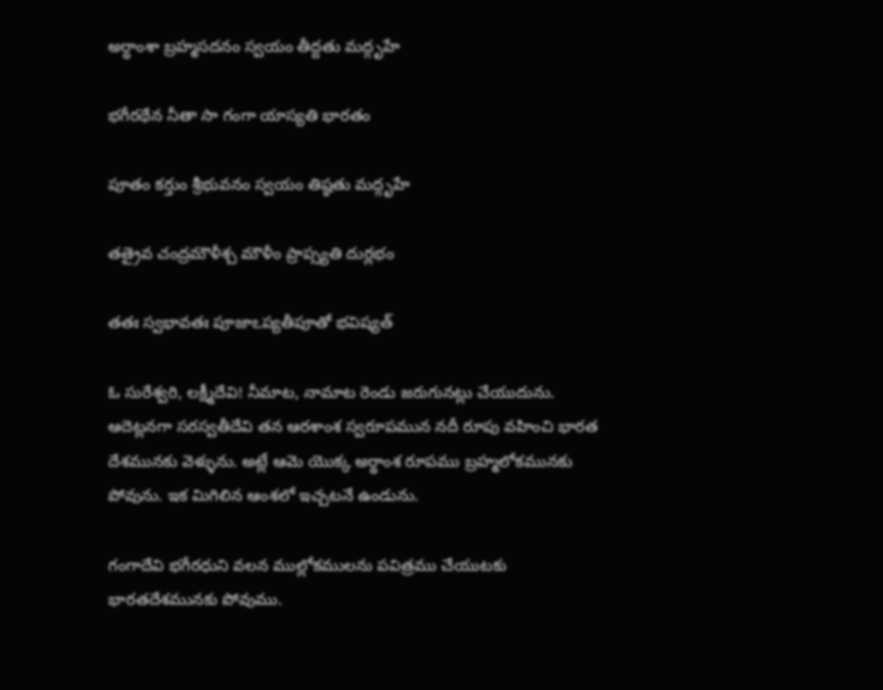అర్ధాంశా బ్రహ్మసదనం స్వయం తీద్దతు మద్గృహే

భగీరథేన నీతా సా గంగా యాస్యతి భారతం

పూతం కర్తుం శ్రీభువనం స్వయం తిష్ఠతు మద్గృహే

తత్రైవ చంద్రమౌళీశ్చ మౌళీం ప్రాప్స్యతి దుర్లభం

తతః స్వభావతః పూజాఽప్యతీపూతో భవిష్యత్

ఓ సురేశ్వరి, లక్ష్మీదేవి! నీమాట, నామాట రెండు జరుగునట్లు చేయుదును. ఆదెట్లనగా సరస్వతీదేవి తన ఆరశాంశ స్వరూపమున నదీ రూపు వహించి భారత దేశమునకు వెళ్ళును. అట్లే ఆమె యొక్క అర్థాంశ రూపము బ్రహ్మలోకమునకు పోవును. ఇక మిగిలిన ఆంశలో ఇచ్చటనే ఉండును.

గంగాదేవి భగీరధుని వలన ముల్లోకములను పవిత్రము చేయుటకు భారతదేశమునకు పోవుము.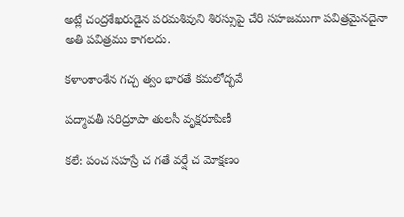అట్లే చంద్రశేఖరుడైన పరమశివుని శిరస్సుపై చేరి సహజముగా పవిత్రమైనదైనా అతి పవిత్రము కాగలదు.

కళాంశాంశేన గచ్చ త్వం భారతే కమలోద్భవే

పద్మావతీ సరిద్రూపా తులసీ వృక్షరూపిణీ

కలే: పంచ సహస్రే చ గతే వర్షే చ మోక్షణం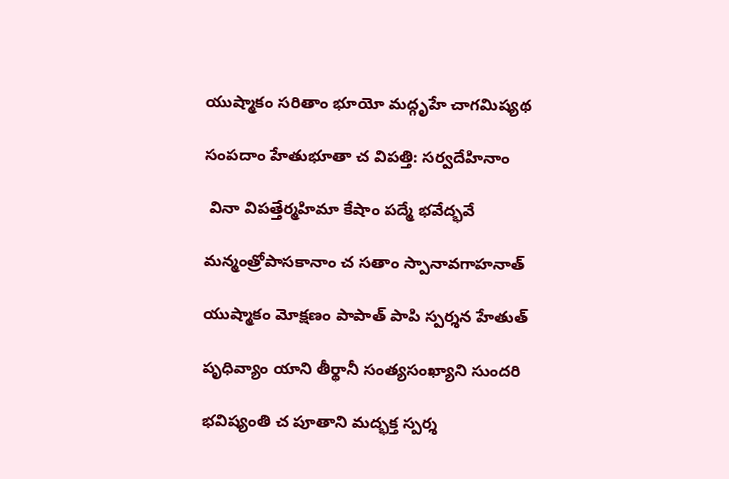యుష్మాకం సరితాం భూయో మద్గృహే చాగమిష్యథ

సంపదాం హేతుభూతా చ విపత్తి: సర్వదేహినాం

 వినా విపత్తేర్మహిమా కేషాం పద్మే భవేద్భవే

మన్మంత్రోపాసకానాం చ సతాం స్పానావగాహనాత్

యుష్మాకం మోక్షణం పాపాత్ పాపి స్పర్శన హేతుత్

పృధివ్యాం యాని తీర్థానీ సంత్యసంఖ్యాని సుందరి

భవిష్యంతి చ పూతాని మద్భక్త స్పర్శ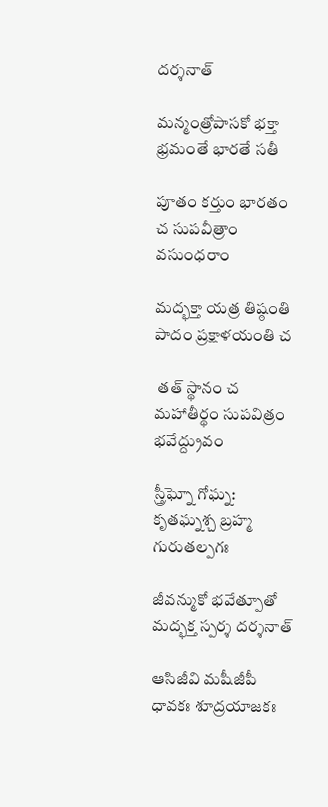దర్శనాత్

మన్మంత్రోపాసకో భక్తా భ్రమంతే భారతే సతీ

పూతం కర్తుం భారతం చ సుపవీత్రాం వసుంధరాం

మద్భక్తా యత్ర తిష్ఠంతి పాదం ప్రక్షాళయంతి చ

 తత్ స్థానం చ మహాతీర్థం సుపవిత్రం భవేద్ద్రువం

స్త్రీఘ్నో గోఘ్న: కృతఘ్నశ్చ బ్రహ్మ గురుతల్పగః

జీవన్ముకో భవేత్పూతో మద్భక్త స్పర్శ దర్శనాత్

ఆసిజీవి మషీజీపీ ధావకః శూద్రయాజకః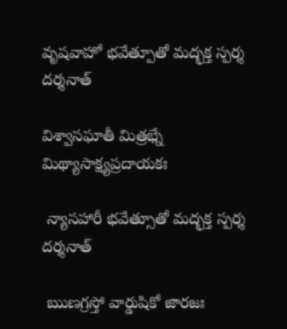వృషవాహో భవేత్పూతో మద్భక్త స్పర్శ దర్శనాత్

విశ్వాసఘాతీ మిత్రభ్నే మిథ్యాసాక్ష్యప్రదాయకః

 న్యాసహారీ భవేత్సూతో మద్భక్త స్పర్శ దర్శనాత్

 ఋణగ్రస్తో వార్డుషికో జారజః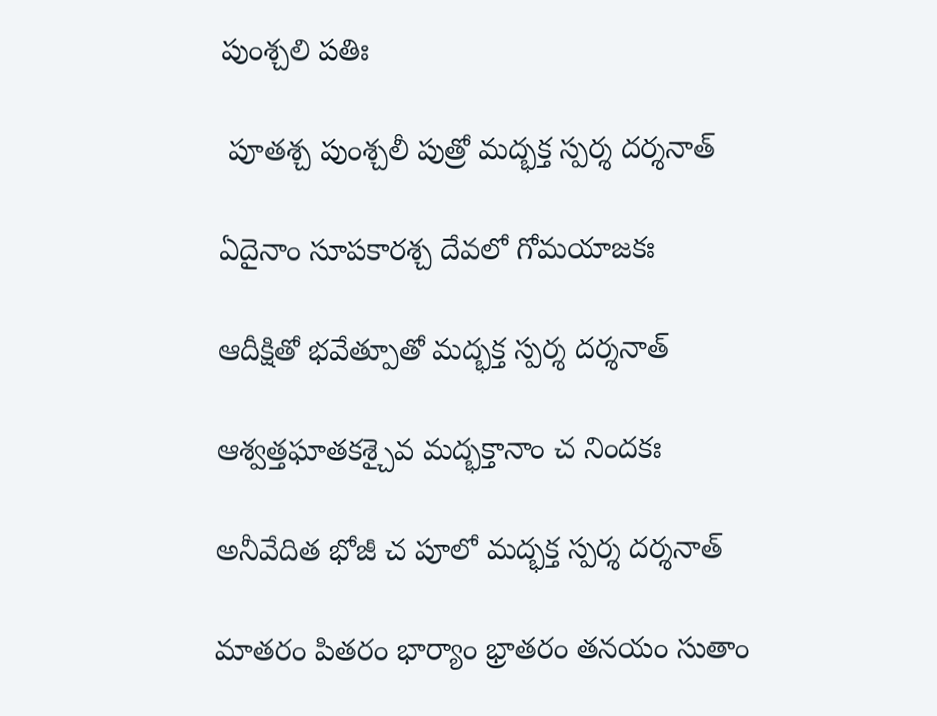పుంశ్చలి పతిః

 పూతశ్చ పుంశ్చలీ పుత్రో మద్భక్త స్పర్శ దర్శనాత్

ఏదైనాం సూపకారశ్చ దేవలో గోమయాజకః

ఆదీక్షితో భవేత్పూతో మద్భక్త స్పర్శ దర్శనాత్

ఆశ్వత్తఘాతకశ్చైవ మద్భక్తానాం చ నిందకః

అనీవేదిత భోజీ చ పూలో మద్భక్త స్పర్శ దర్శనాత్

మాతరం పితరం భార్యాం భ్రాతరం తనయం సుతాం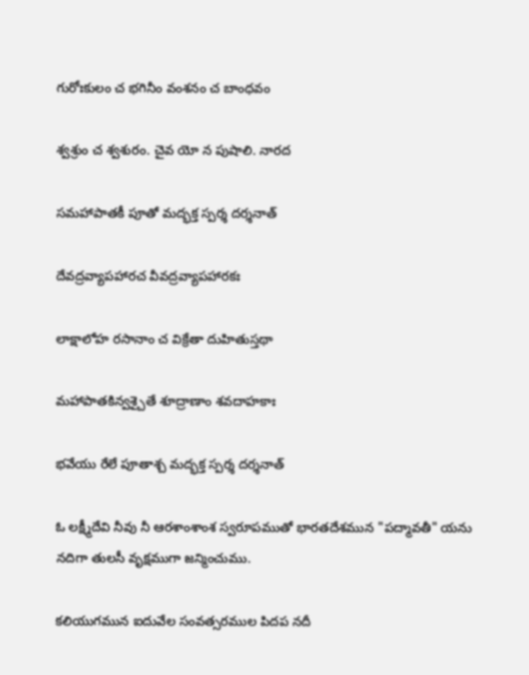గురోఃకులం చ భగినీం వంశనం చ బాంధవం

శ్వశ్రుం చ శ్వశురం. చైవ యో న పుషాలి. నారద

సమహాపాతకీ పూతో మద్భక్త స్పర్శ దర్శనాత్

దేవద్రవ్యాపహారచ వీవద్రవ్యాపహారకః

లాక్షాలోహ రసానాం చ విక్రేతా దుహితుస్తథా

మహాపాతకిన్వశ్చైతే శూద్రాణాం శవదాహకాః

భవేయు రేలే పూతాశ్చ మద్భక్త స్పర్శ దర్శనాత్

ఓ లక్ష్మీదేవి నీవు నీ ఆరశాంశాంశ స్వరూపముతో భారతదేశమున "పద్మావతీ" యను నదిగా తులసీ వృక్షముగా జన్మించుము.

కలియుగమున ఐదువేల సంవత్సరముల పిదప నదీ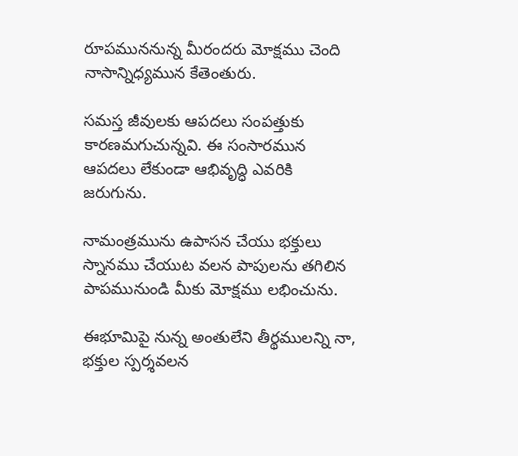రూపముననున్న మీరందరు మోక్షము చెంది నాసాన్నిధ్యమున కేతెంతురు.

సమస్త జీవులకు ఆపదలు సంపత్తుకు కారణమగుచున్నవి. ఈ సంసారమున ఆపదలు లేకుండా ఆభివృద్ధి ఎవరికి జరుగును.

నామంత్రమును ఉపాసన చేయు భక్తులు స్నానము చేయుట వలన పాపులను తగిలిన పాపమునుండి మీకు మోక్షము లభించును.

ఈభూమిపై నున్న అంతులేని తీర్థములన్ని నా, భక్తుల స్పర్శవలన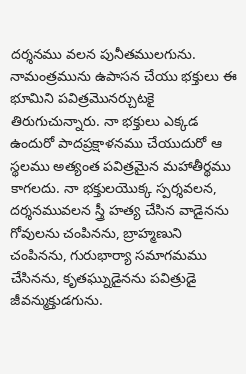దర్శనము వలన పునీతములగును. నామంత్రమును ఉపాసన చేయు భక్తులు ఈ భూమిని పవిత్రమొనర్చుటకై తిరుగుచున్నారు. నా భక్తులు ఎక్కడ ఉందురో పాదప్రక్షాళనము చేయుదురో ఆ స్థలము అత్యంత పవిత్రమైన మహాతీర్థము కాగలదు. నా భక్తులయొక్క స్పర్శవలన, దర్శనమువలన స్త్రీ హత్య చేసిన వాడైనను గోవులను చంపినను, బ్రాహ్మణుని చంపినను, గురుభార్యా సమాగమము చేసినను, కృతఘ్నుడైనను పవిత్రుడై జీవన్ముక్తుడగును.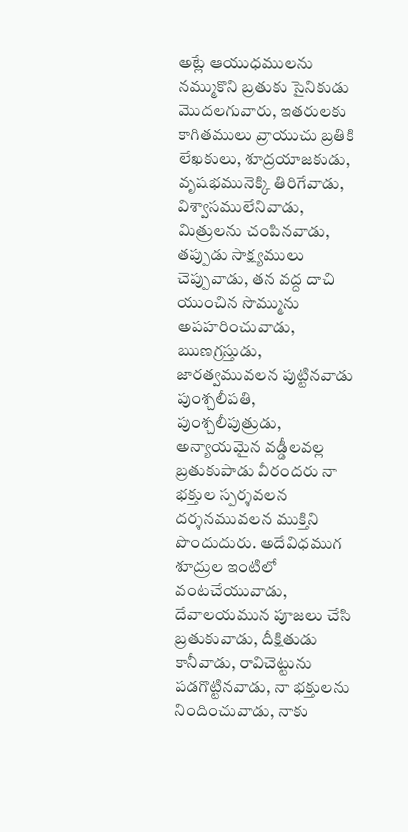అట్లే ఆయుధములను నమ్ముకొని బ్రతుకు సైనికుడు మొదలగువారు, ఇతరులకు కాగితములు వ్రాయుచు బ్రతికి లేఖకులు, శూద్రయాజకుడు, వృషభమునెక్కి తిరిగేవాడు, విశ్వాసములేనివాడు, మిత్రులను చంపినవాడు, తప్పుడు సాక్ష్యములు చెప్పువాడు, తన వద్ద దాచి యుంచిన సొమ్మును అపహరించువాడు, ఋణగ్రస్తుడు, జారత్వమువలన పుట్టినవాడు పుంశ్చలీపతి, పుంశ్చలీపుత్రుడు, అన్యాయమైన వడ్డీలవల్ల బ్రతుకుపాడు వీరందరు నా భక్తుల స్పర్శవలన దర్శనమువలన ముక్తిని పొందుదురు. అదేవిధముగ శూద్రుల ఇంటిలో వంటచేయువాడు, దేవాలయమున పూజలు చేసి బ్రతుకువాడు, దీక్షితుడు కానీవాడు, రావిచెట్టును పడగొట్టినవాడు, నా భక్తులను నిందించువాడు, నాకు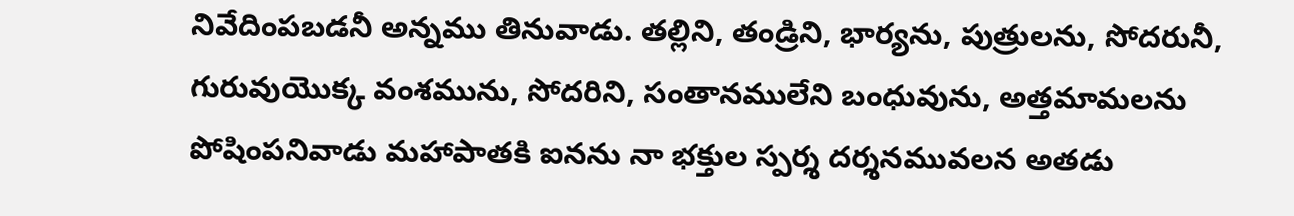నివేదింపబడనీ అన్నము తినువాడు. తల్లిని, తండ్రిని, భార్యను, పుత్రులను, సోదరునీ, గురువుయొక్క వంశమును, సోదరిని, సంతానములేని బంధువును, అత్తమామలను పోషింపనివాడు మహాపాతకి ఐనను నా భక్తుల స్పర్శ దర్శనమువలన అతడు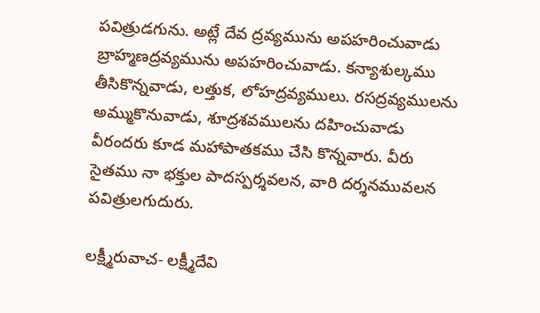పవిత్రుడగును. అట్లే దేవ ద్రవ్యమును అపహరించువాడు బ్రాహ్మణద్రవ్యమును అపహరించువాడు. కన్యాశుల్కము తీసికొన్నవాడు, లత్తుక, లోహద్రవ్యములు. రసద్రవ్యములను అమ్ముకొనువాడు, శూద్రశవములను దహించువాడు వీరందరు కూడ మహాపాతకము చేసి కొన్నవారు. వీరు సైతము నా భక్తుల పాదస్పర్శవలన, వారి దర్శనమువలన పవిత్రులగుదురు.

లక్ష్మీరువాచ- లక్ష్మీదేవి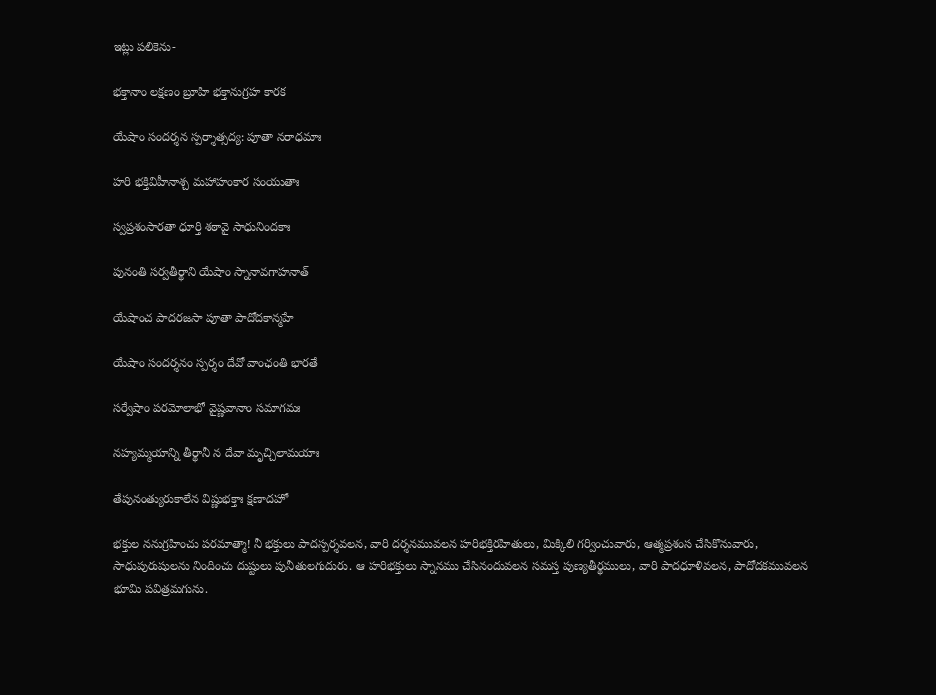ఇట్లు పలికెను-

భక్తానాం లక్షణం బ్రూహి భక్తానుగ్రహ కారక

యేషాం సందర్శన స్పర్శాత్సద్య: పూతా నరాధమాః

హరి భక్తివిహీనాశ్చ మహాహంకార సంయుతాః

స్వప్రశంసారతా ధూర్తి శఠావై సాధునిందకాః

పునంతి సర్వతీర్థాని యేషాం స్నానావగాహనాత్

యేషాంచ పాదరజసా పూతా పాదోదకాన్మహే

యేషాం సందర్శనం స్పర్శం దేవో వాంఛంతి భారతే

సర్వేషాం పరమోలాభో వైష్ణవానాం సమాగమః

నహ్యమ్మయాన్ని తీర్థానీ న దేవా మృచ్చిలామయాః

తేపునంత్యురుకాలేన విష్ణుభక్తాః క్షణాదహో

భక్తుల ననుగ్రహించు పరమాత్మా! నీ భక్తులు పాదస్పర్శవలన, వారి దర్శనమువలన హరిభక్తిరహితులు, మిక్కిలి గర్వించువారు, ఆత్మప్రశంస చేసికొనువారు, సాధుపురుషులను నిందించు దుష్టులు పునీతులగుదురు. ఆ హరిభక్తులు స్నానము చేసినందువలన సమస్త పుణ్యతీర్థములు, వారి పాదధూళివలన, పాదోదకమువలన భూమి పవిత్రమగును.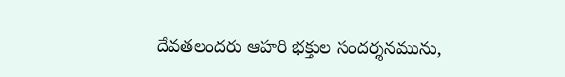దేవతలందరు ఆహరి భక్తుల సందర్శనమును,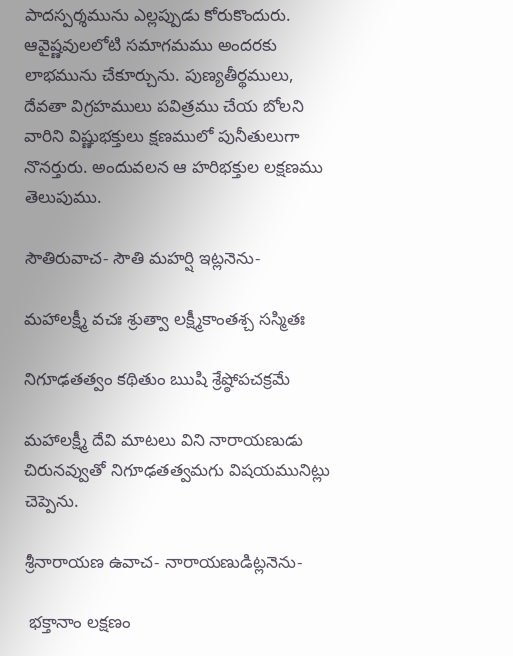పాదస్పర్శమును ఎల్లప్పుడు కోరుకొందురు. ఆవైష్ణవులలోటి సమాగమము అందరకు లాభమును చేకూర్చును. పుణ్యతీర్థములు, దేవతా విగ్రహములు పవిత్రము చేయ బోలని వారిని విష్ణుభక్తులు క్షణములో పునీతులుగా నొనర్తురు. అందువలన ఆ హరిభక్తుల లక్షణము తెలుపుము.

సౌతిరువాచ- సౌతి మహర్షి ఇట్లనెను-

మహాలక్ష్మీ వచః శ్రుత్వా లక్ష్మీకాంతశ్చ సస్మితః

నిగూఢతత్వం కథితుం ఋషి శ్రేష్ఠోపచక్రమే

మహాలక్ష్మీ దేవి మాటలు విని నారాయణుడు చిరునవ్వుతో నిగూఢతత్వమగు విషయమునిట్లు చెప్పెను.

శ్రీనారాయణ ఉవాచ- నారాయణుడిట్లనెను-

 భక్తానాం లక్షణం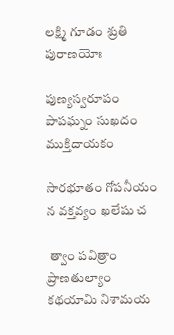లక్ష్మి గూడం శ్రుతి పురాణయోః

పుణ్యస్వరూపం పాపఘ్నం సుఖదం ముక్తిదాయకం

సారభూతం గోపనీయం న వక్తవ్యం ఖలేషు చ

 త్వాం పవిత్రాం ప్రాణతుల్యాం కథయామి నిశామయ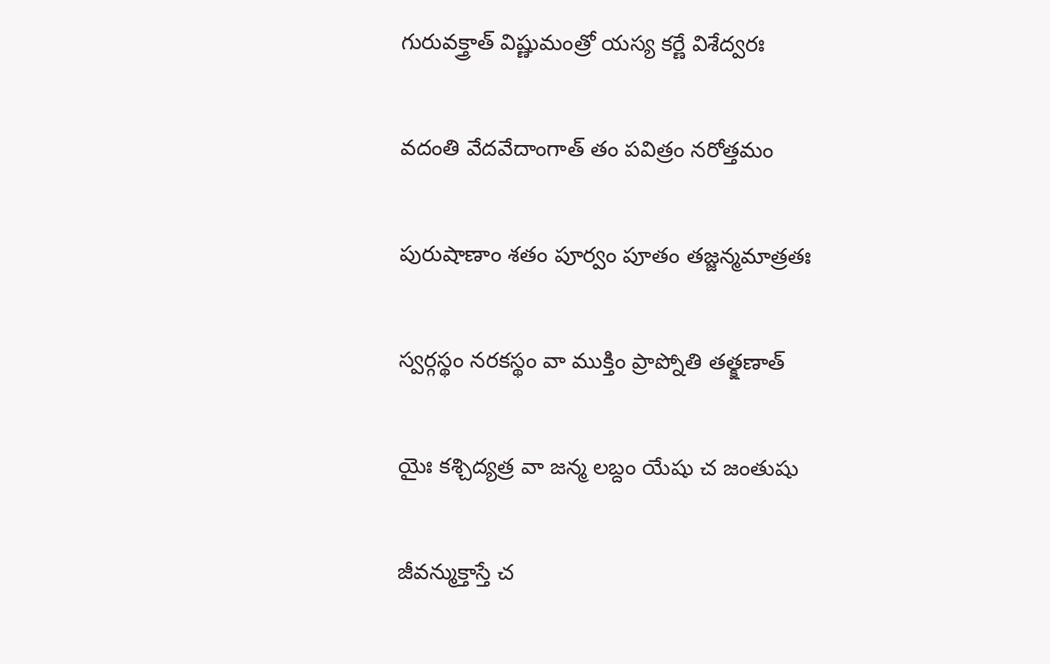గురువక్త్రాత్ విష్ణుమంత్రో యస్య కర్ణే విశేద్వరః

వదంతి వేదవేదాంగాత్ తం పవిత్రం నరోత్తమం

పురుషాణాం శతం పూర్వం పూతం తజ్జన్మమాత్రతః

స్వర్గస్థం నరకస్థం వా ముక్తిం ప్రాప్నోతి తత్క్షణాత్

యైః కశ్చిద్యత్ర వా జన్మ లబ్దం యేషు చ జంతుషు

జీవన్ముక్తాస్తే చ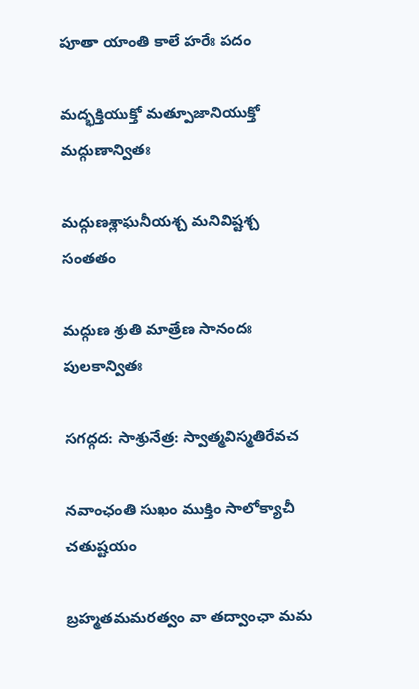పూతా యాంతి కాలే హరేః పదం

మద్భక్తియుక్తో మత్పూజానియుక్తో మద్గుణాన్వితః

మద్గుణశ్లాఘనీయశ్చ మనివిష్టశ్చ సంతతం

మద్గుణ శ్రుతి మాత్రేణ సానందః పులకాన్వితః

సగద్గద: సాశ్రునేత్ర: స్వాత్మవిస్మతిరేవచ

నవాంఛంతి సుఖం ముక్తిం సాలోక్యాచీ చతుష్టయం

బ్రహ్మతమమరత్వం వా తద్వాంఛా మమ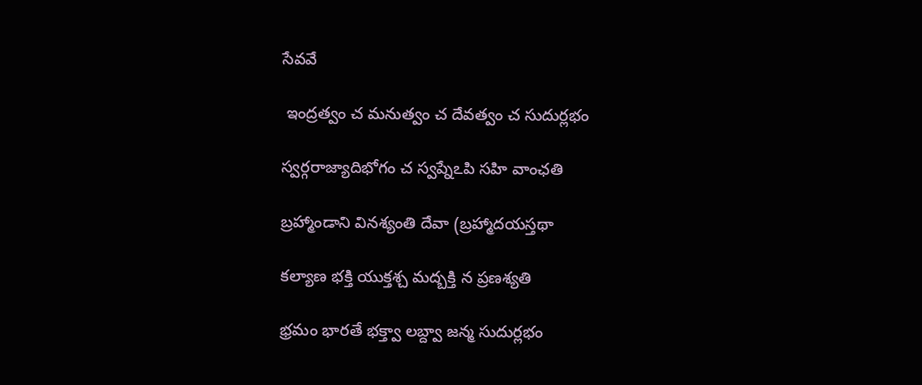సేవవే

 ఇంద్రత్వం చ మనుత్వం చ దేవత్వం చ సుదుర్లభం

స్వర్గరాజ్యాదిభోగం చ స్వప్నేఽపి సహి వాంఛతి

బ్రహ్మాండాని వినశ్యంతి దేవా (బ్రహ్మాదయస్తథా

కల్యాణ భక్తి యుక్తశ్చ మద్బక్తి న ప్రణశ్యతి

భ్రమం భారతే భక్త్వా లబ్ద్వా జన్మ సుదుర్లభం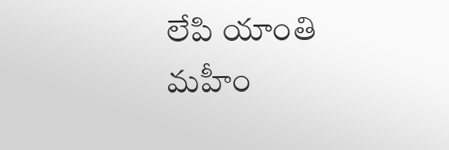లేపి యాంతి మహీం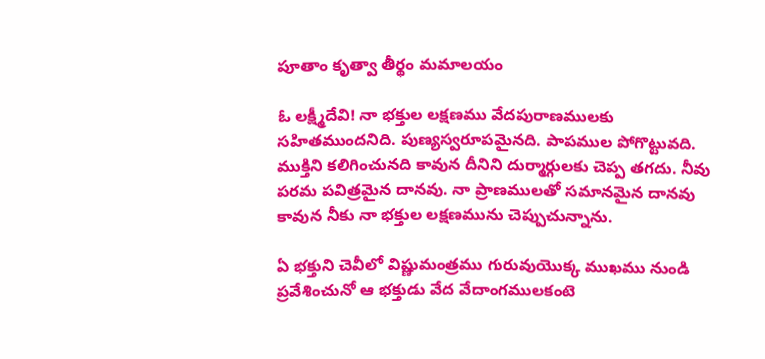పూతాం కృత్వా తీర్థం మమాలయం

ఓ లక్ష్మీదేవి! నా భక్తుల లక్షణము వేదపురాణములకు సహితముందనిది. పుణ్యస్వరూపమైనది. పాపముల పోగొట్టువది. ముక్తిని కలిగించునది కావున దీనిని దుర్మార్గులకు చెప్ప తగదు. నీవు పరమ పవిత్రమైన దానవు. నా ప్రాణములతో సమానమైన దానవు కావున నీకు నా భక్తుల లక్షణమును చెప్పుచున్నాను.

ఏ భక్తుని చెవీలో విష్ణుమంత్రము గురువుయొక్క ముఖము నుండి ప్రవేశించునో ఆ భక్తుడు వేద వేదాంగములకంటె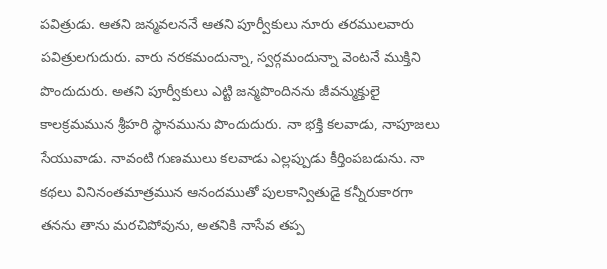పవిత్రుడు. ఆతని జన్మవలననే ఆతని పూర్వీకులు నూరు తరములవారు పవిత్రులగుదురు. వారు నరకమందున్నా, స్వర్గమందున్నా వెంటనే ముక్తిని పొందుదురు. అతని పూర్వీకులు ఎట్టి జన్మపొందినను జీవన్ముక్తులై కాలక్రమమున శ్రీహరి స్థానమును పొందుదురు. నా భక్తి కలవాడు, నాపూజలు సేయువాడు. నావంటి గుణములు కలవాడు ఎల్లప్పుడు కీర్తింపబడును. నా కథలు వినినంతమాత్రమున ఆనందముతో పులకాన్వితుడై కన్నీరుకారగా తనను తాను మరచిపోవును, అతనికి నాసేవ తప్ప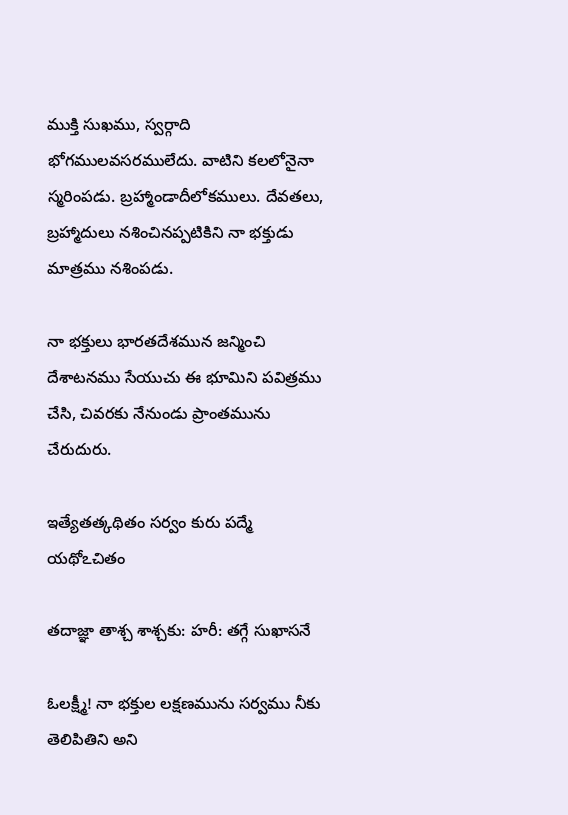ముక్తి సుఖము, స్వర్గాది భోగములవసరములేదు. వాటిని కలలోనైనా స్మరింపడు. బ్రహ్మాండాదీలోకములు. దేవతలు, బ్రహ్మాదులు నశించినప్పటికిని నా భక్తుడు మాత్రము నశింపడు.

నా భక్తులు భారతదేశమున జన్మించి దేశాటనము సేయుచు ఈ భూమిని పవిత్రము చేసి, చివరకు నేనుండు ప్రాంతమును చేరుదురు.

ఇత్యేతత్కథితం సర్వం కురు పద్మే యథోఽచితం

తదాజ్ఞా తాశ్చ శాశ్చకు: హరీ: తగ్గే సుఖాసనే

ఓలక్ష్మీ! నా భక్తుల లక్షణమును సర్వము నీకు తెలిపితిని అని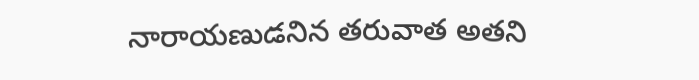నారాయణుడనిన తరువాత అతని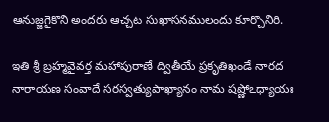ఆనుజ్జగైకొని అందరు ఆచ్చట సుఖాసనములందు కూర్చొనిరి.

ఇతి శ్రీ బ్రహ్మవైవర్త మహాపురాణే ద్వితీయే ప్రకృతిఖండే నారద నారాయణ సంవాదే సరస్వత్యుపాఖ్యానం నామ షష్ణోఽధ్యాయః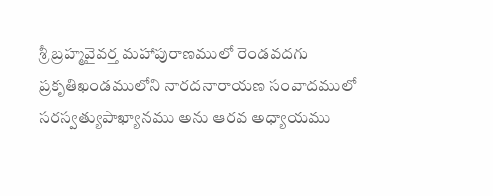శ్రీ బ్రహ్మవైవర్త మహాపురాణములో రెండవదగు ప్రకృతిఖండములోని నారదనారాయణ సంవాదములో సరస్వత్యుపాఖ్యానము అను ఆరవ అధ్యాయము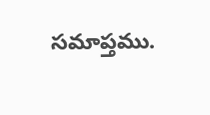సమాప్తము.